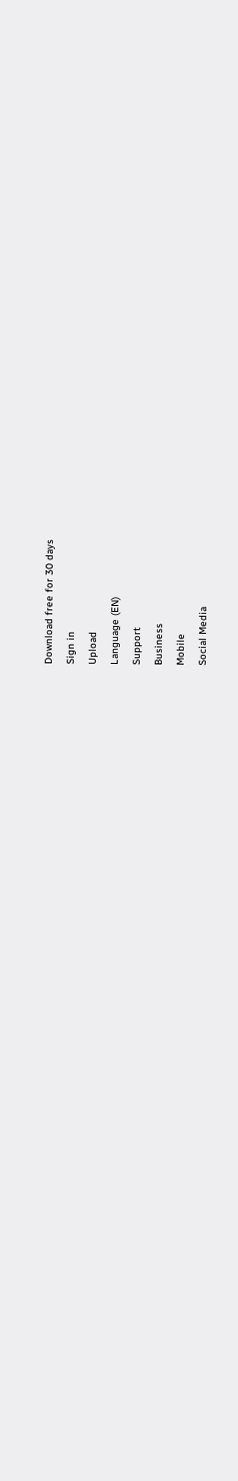Download free for 30 days
Sign in
Upload
Language (EN)
Support
Business
Mobile
Social Media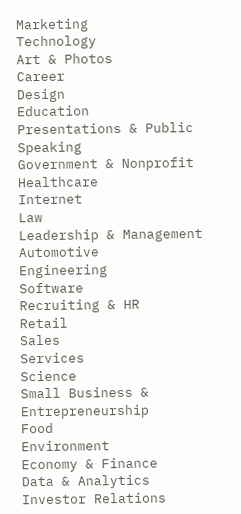Marketing
Technology
Art & Photos
Career
Design
Education
Presentations & Public Speaking
Government & Nonprofit
Healthcare
Internet
Law
Leadership & Management
Automotive
Engineering
Software
Recruiting & HR
Retail
Sales
Services
Science
Small Business & Entrepreneurship
Food
Environment
Economy & Finance
Data & Analytics
Investor Relations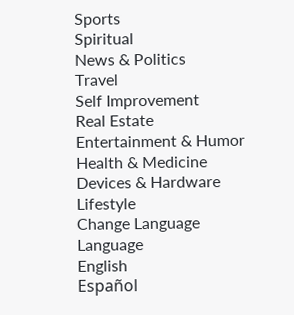Sports
Spiritual
News & Politics
Travel
Self Improvement
Real Estate
Entertainment & Humor
Health & Medicine
Devices & Hardware
Lifestyle
Change Language
Language
English
Español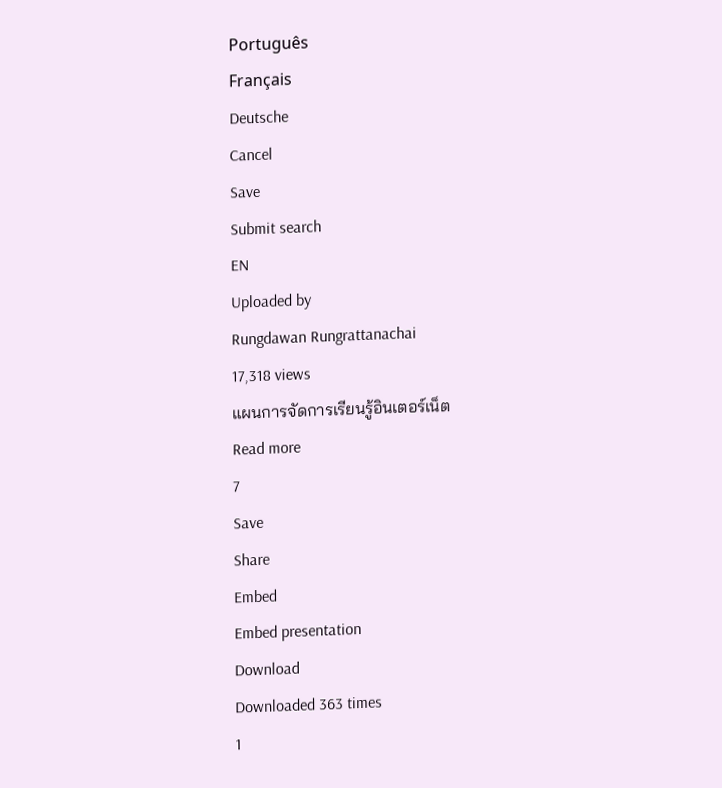Português
Français
Deutsche
Cancel
Save
Submit search
EN
Uploaded by
Rungdawan Rungrattanachai
17,318 views
แผนการจัดการเรียนรู้อินเตอร์เน็ต
Read more
7
Save
Share
Embed
Embed presentation
Download
Downloaded 363 times
1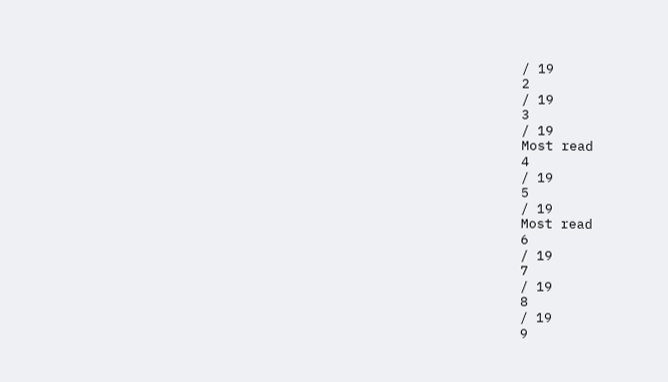/ 19
2
/ 19
3
/ 19
Most read
4
/ 19
5
/ 19
Most read
6
/ 19
7
/ 19
8
/ 19
9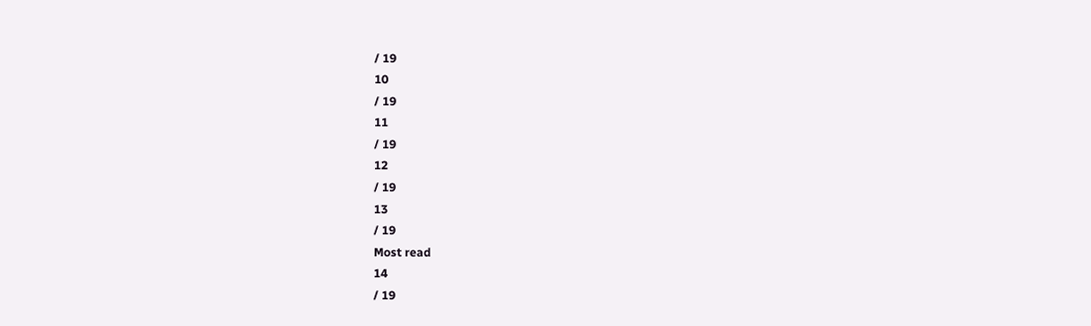/ 19
10
/ 19
11
/ 19
12
/ 19
13
/ 19
Most read
14
/ 19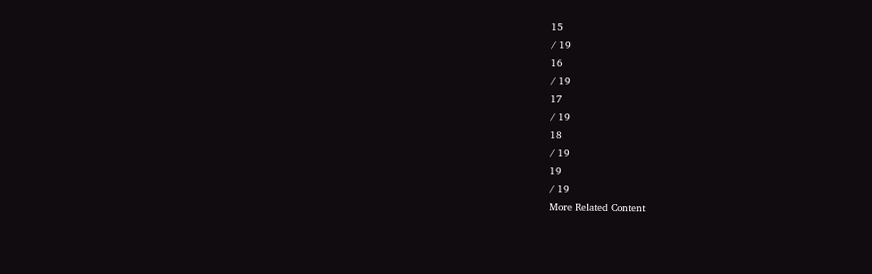15
/ 19
16
/ 19
17
/ 19
18
/ 19
19
/ 19
More Related Content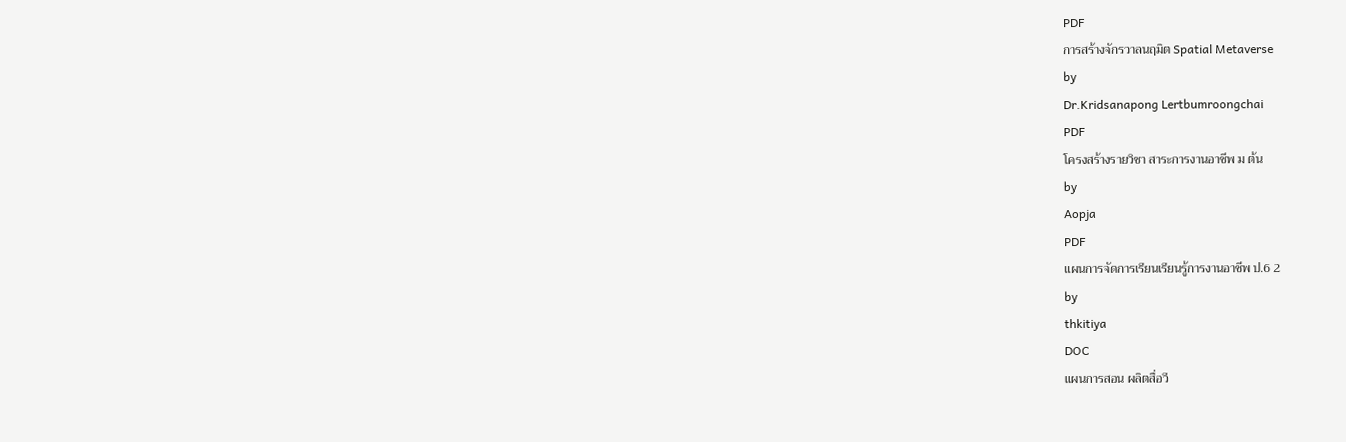PDF
การสร้างจักรวาลนฤมิต Spatial Metaverse
by
Dr.Kridsanapong Lertbumroongchai
PDF
โครงสร้างรายวิชา สาระการงานอาชีพ ม ต้น
by
Aopja
PDF
แผนการจัดการเรียนเรียนรู้การงานอาชีพ ป.6 2
by
thkitiya
DOC
แผนการสอน ผลิตสื่อวี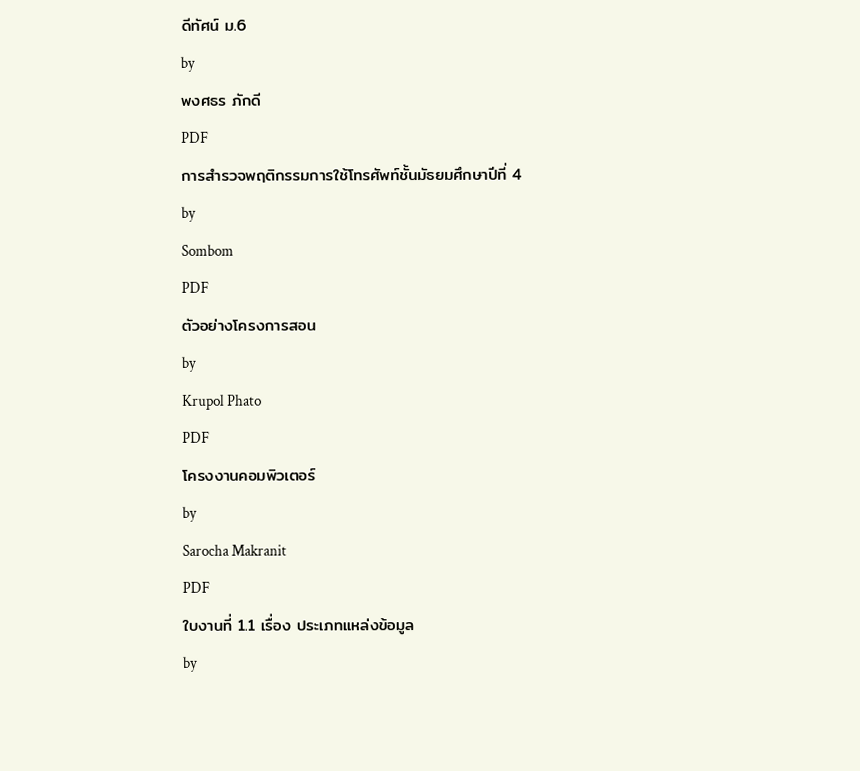ดีทัศน์ ม.6
by
พงศธร ภักดี
PDF
การสำรวจพฤติกรรมการใช้โทรศัพท์ชั้นมัธยมศึกษาปีที่ 4
by
Sombom
PDF
ตัวอย่างโครงการสอน
by
Krupol Phato
PDF
โครงงานคอมพิวเตอร์
by
Sarocha Makranit
PDF
ใบงานที่ 1.1 เรื่อง ประเภทแหล่งข้อมูล
by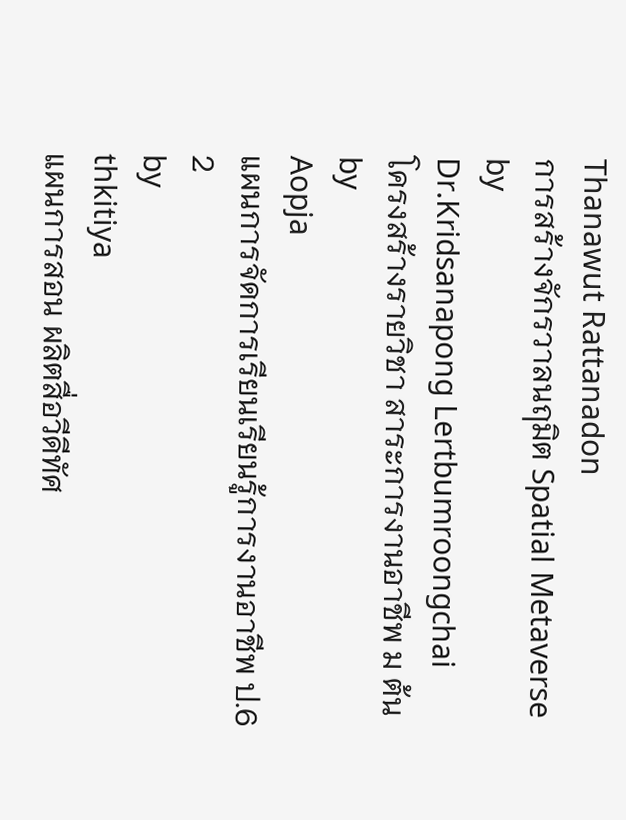Thanawut Rattanadon
การสร้างจักรวาลนฤมิต Spatial Metaverse
by
Dr.Kridsanapong Lertbumroongchai
โครงสร้างรายวิชา สาระการงานอาชีพ ม ต้น
by
Aopja
แผนการจัดการเรียนเรียนรู้การงานอาชีพ ป.6 2
by
thkitiya
แผนการสอน ผลิตสื่อวีดีทัศ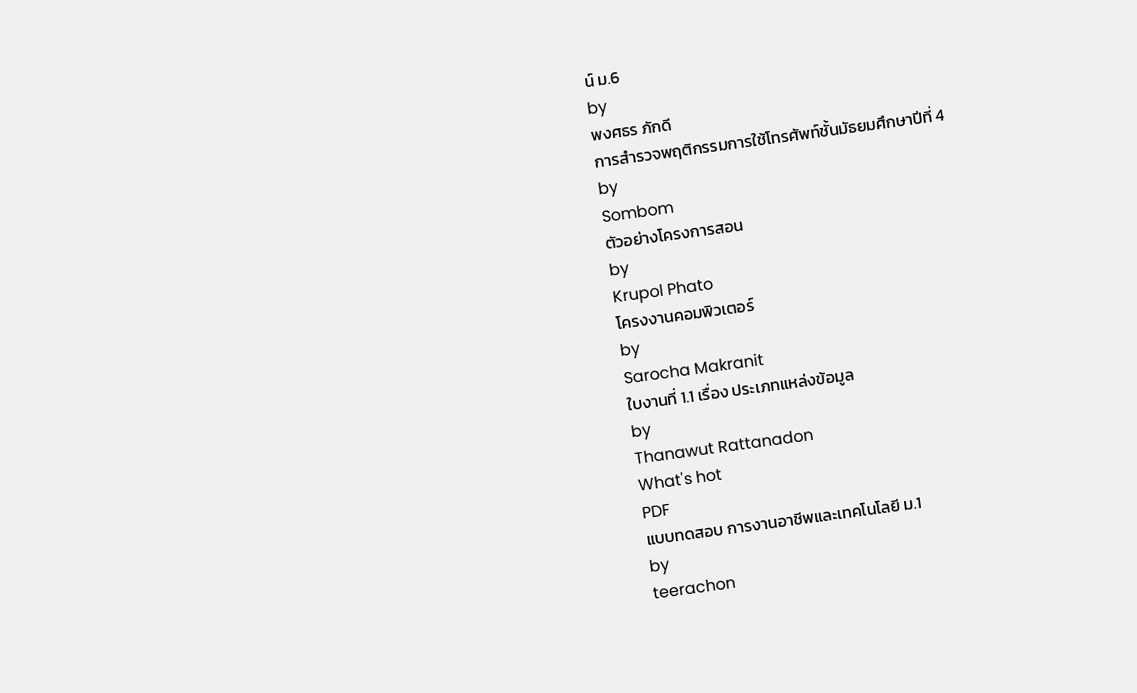น์ ม.6
by
พงศธร ภักดี
การสำรวจพฤติกรรมการใช้โทรศัพท์ชั้นมัธยมศึกษาปีที่ 4
by
Sombom
ตัวอย่างโครงการสอน
by
Krupol Phato
โครงงานคอมพิวเตอร์
by
Sarocha Makranit
ใบงานที่ 1.1 เรื่อง ประเภทแหล่งข้อมูล
by
Thanawut Rattanadon
What's hot
PDF
แบบทดสอบ การงานอาชีพและเทคโนโลยี ม.1
by
teerachon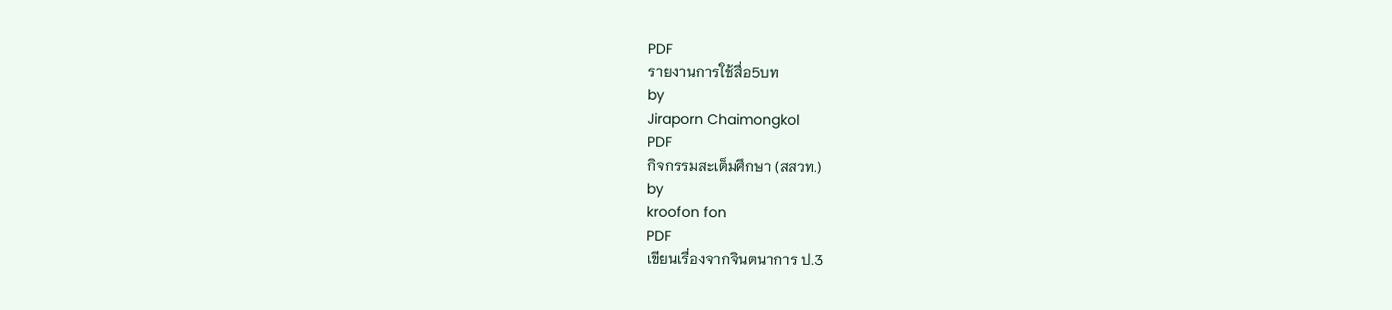PDF
รายงานการใช้สื่อ5บท
by
Jiraporn Chaimongkol
PDF
กิจกรรมสะเต็มศึกษา (สสวท.)
by
kroofon fon
PDF
เขียนเรื่องจากจินตนาการ ป.3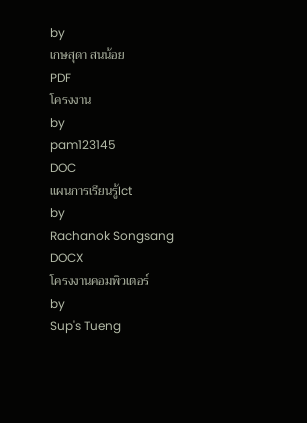by
เกษสุดา สนน้อย
PDF
โครงงาน
by
pam123145
DOC
แผนการเรียนรู้Ict
by
Rachanok Songsang
DOCX
โครงงานคอมพิวเตอร์
by
Sup's Tueng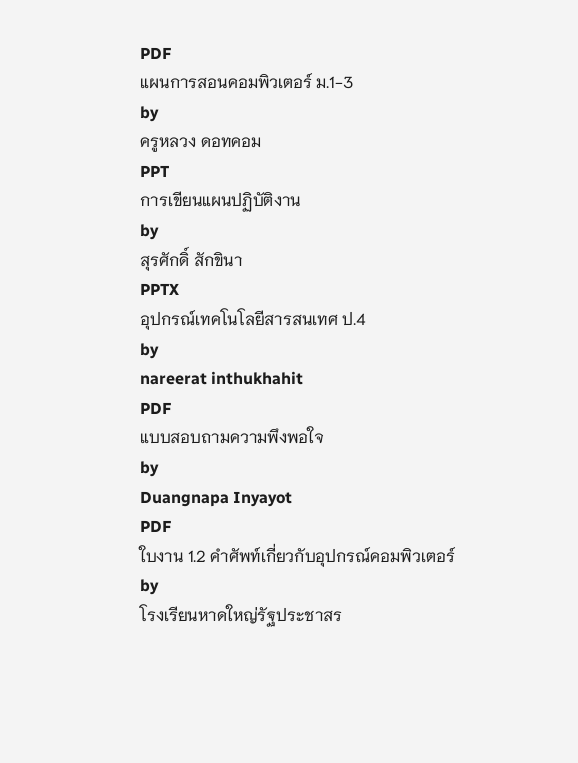PDF
แผนการสอนคอมพิวเตอร์ ม.1-3
by
ครูหลวง ดอทคอม
PPT
การเขียนแผนปฏิบัติงาน
by
สุรศักดิ์ สักขินา
PPTX
อุปกรณ์เทคโนโลยีสารสนเทศ ป.4
by
nareerat inthukhahit
PDF
แบบสอบถามความพึงพอใจ
by
Duangnapa Inyayot
PDF
ใบงาน 1.2 คำศัพท์เกี่ยวกับอุปกรณ์คอมพิวเตอร์
by
โรงเรียนหาดใหญ่รัฐประชาสร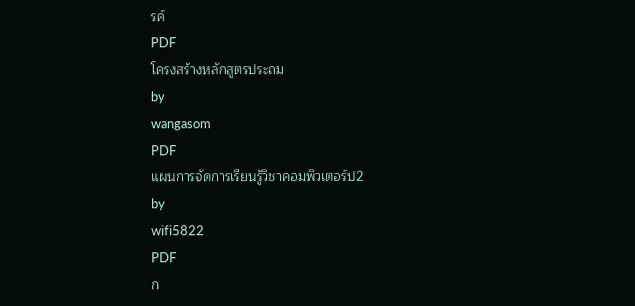รค์
PDF
โครงสร้างหลักสูตรประถม
by
wangasom
PDF
แผนการจัดการเรียนรู้วิชาคอมพิวเตอร์ป2
by
wifi5822
PDF
ก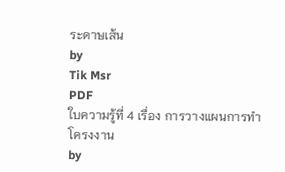ระดาษเส้น
by
Tik Msr
PDF
ใบความรู้ที่ 4 เรื่อง การวางแผนการทำโครงงาน
by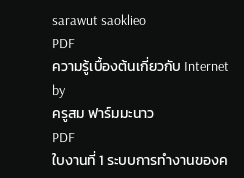sarawut saoklieo
PDF
ความรู้เบื้องต้นเกี่ยวกับ Internet
by
ครูสม ฟาร์มมะนาว
PDF
ใบงานที่ 1 ระบบการทำงานของค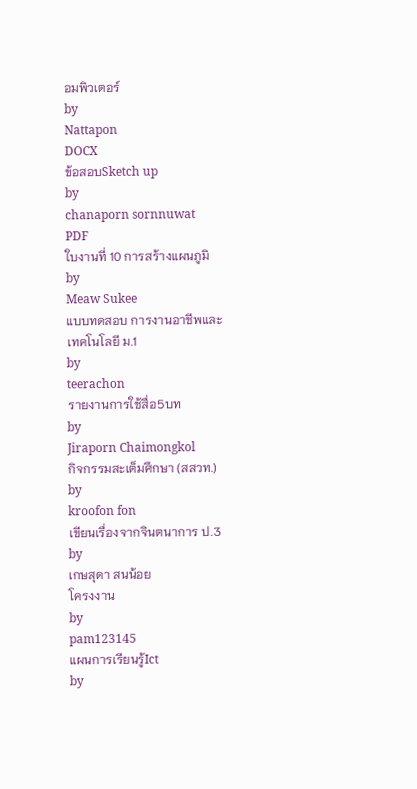อมพิวเตอร์
by
Nattapon
DOCX
ข้อสอบSketch up
by
chanaporn sornnuwat
PDF
ใบงานที่ 10 การสร้างแผนภูมิ
by
Meaw Sukee
แบบทดสอบ การงานอาชีพและเทคโนโลยี ม.1
by
teerachon
รายงานการใช้สื่อ5บท
by
Jiraporn Chaimongkol
กิจกรรมสะเต็มศึกษา (สสวท.)
by
kroofon fon
เขียนเรื่องจากจินตนาการ ป.3
by
เกษสุดา สนน้อย
โครงงาน
by
pam123145
แผนการเรียนรู้Ict
by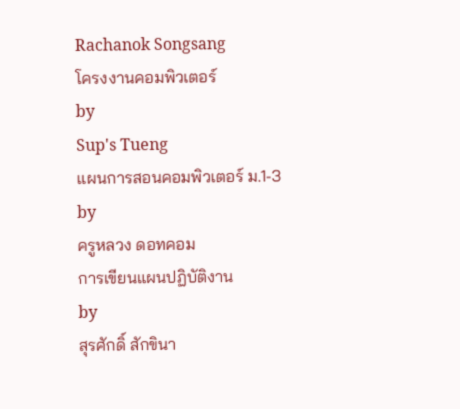Rachanok Songsang
โครงงานคอมพิวเตอร์
by
Sup's Tueng
แผนการสอนคอมพิวเตอร์ ม.1-3
by
ครูหลวง ดอทคอม
การเขียนแผนปฏิบัติงาน
by
สุรศักดิ์ สักขินา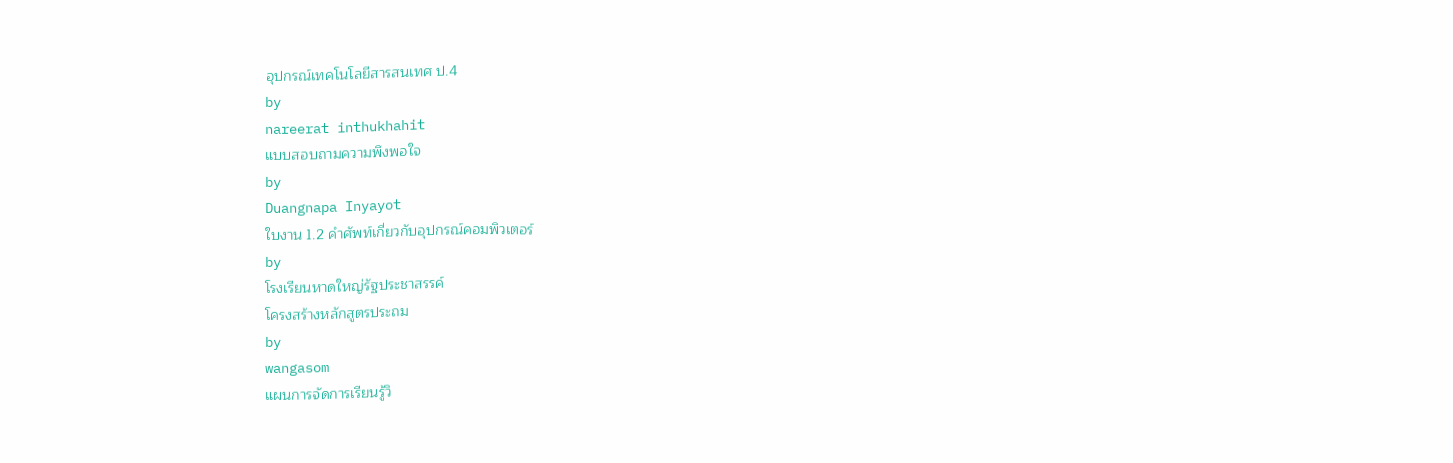อุปกรณ์เทคโนโลยีสารสนเทศ ป.4
by
nareerat inthukhahit
แบบสอบถามความพึงพอใจ
by
Duangnapa Inyayot
ใบงาน 1.2 คำศัพท์เกี่ยวกับอุปกรณ์คอมพิวเตอร์
by
โรงเรียนหาดใหญ่รัฐประชาสรรค์
โครงสร้างหลักสูตรประถม
by
wangasom
แผนการจัดการเรียนรู้วิ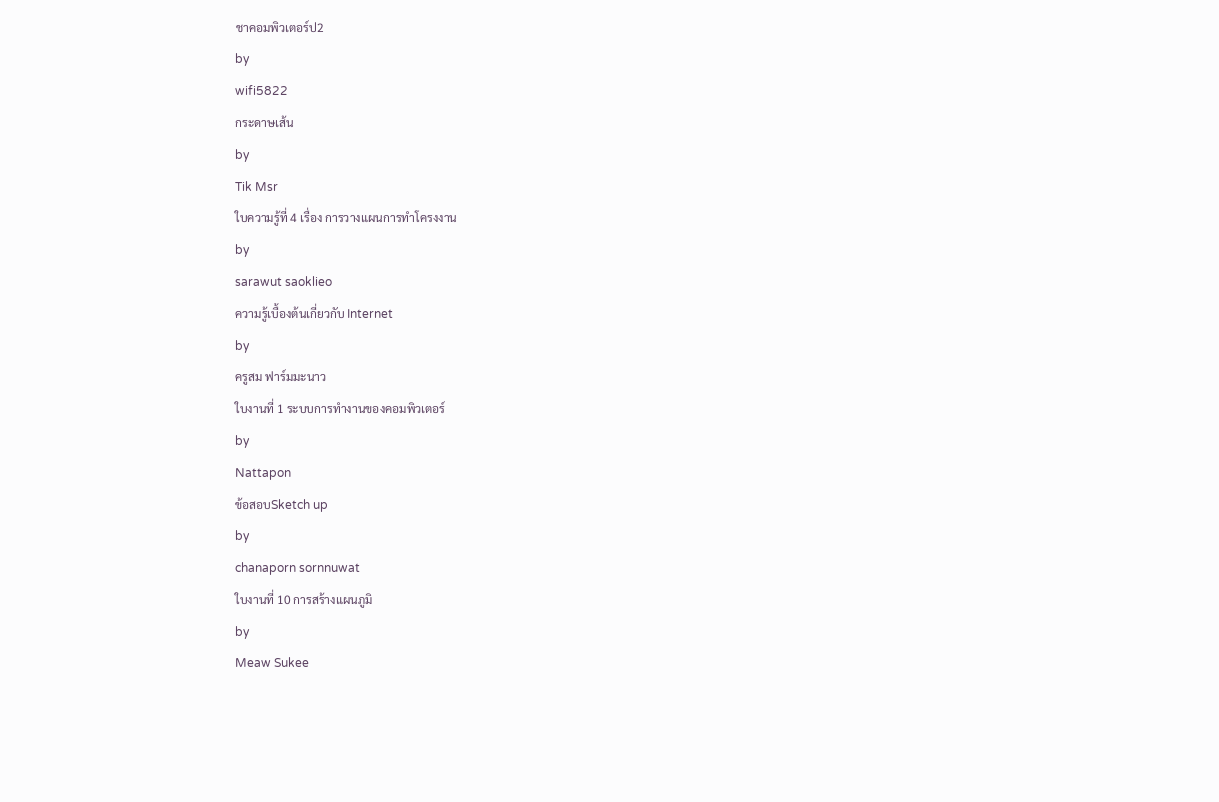ชาคอมพิวเตอร์ป2
by
wifi5822
กระดาษเส้น
by
Tik Msr
ใบความรู้ที่ 4 เรื่อง การวางแผนการทำโครงงาน
by
sarawut saoklieo
ความรู้เบื้องต้นเกี่ยวกับ Internet
by
ครูสม ฟาร์มมะนาว
ใบงานที่ 1 ระบบการทำงานของคอมพิวเตอร์
by
Nattapon
ข้อสอบSketch up
by
chanaporn sornnuwat
ใบงานที่ 10 การสร้างแผนภูมิ
by
Meaw Sukee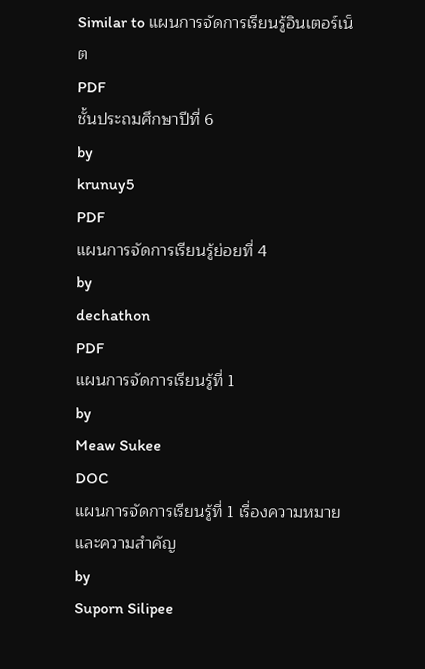Similar to แผนการจัดการเรียนรู้อินเตอร์เน็ต
PDF
ชั้นประถมศึกษาปีที่ 6
by
krunuy5
PDF
แผนการจัดการเรียนรู้ย่อยที่ 4
by
dechathon
PDF
แผนการจัดการเรียนรู้ที่ 1
by
Meaw Sukee
DOC
แผนการจัดการเรียนรู้ที่ 1 เรื่องความหมายและความสำคัญ
by
Suporn Silipee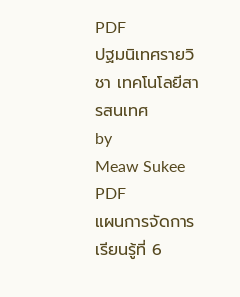PDF
ปฐมนิเทศรายวิชา เทคโนโลยีสารสนเทศ
by
Meaw Sukee
PDF
แผนการจัดการเรียนรู้ที่ 6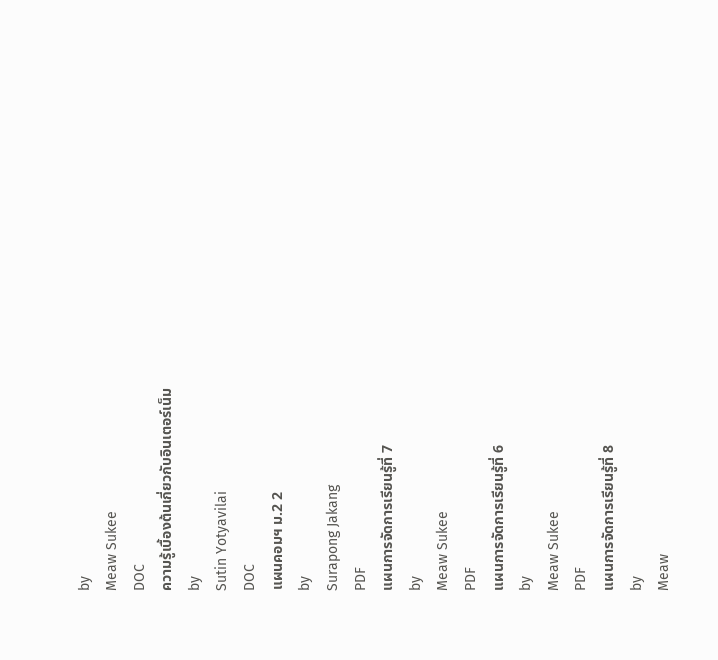by
Meaw Sukee
DOC
ความรู้เบื้องต้นเกี่ยวกับอินเตอร์เน็ม
by
Sutin Yotyavilai
DOC
แผนคอมฯ ม.2 2
by
Surapong Jakang
PDF
แผนการจัดการเรียนรู้ที่ 7
by
Meaw Sukee
PDF
แผนการจัดการเรียนรู้ที่ 6
by
Meaw Sukee
PDF
แผนการจัดการเรียนรู้ที่ 8
by
Meaw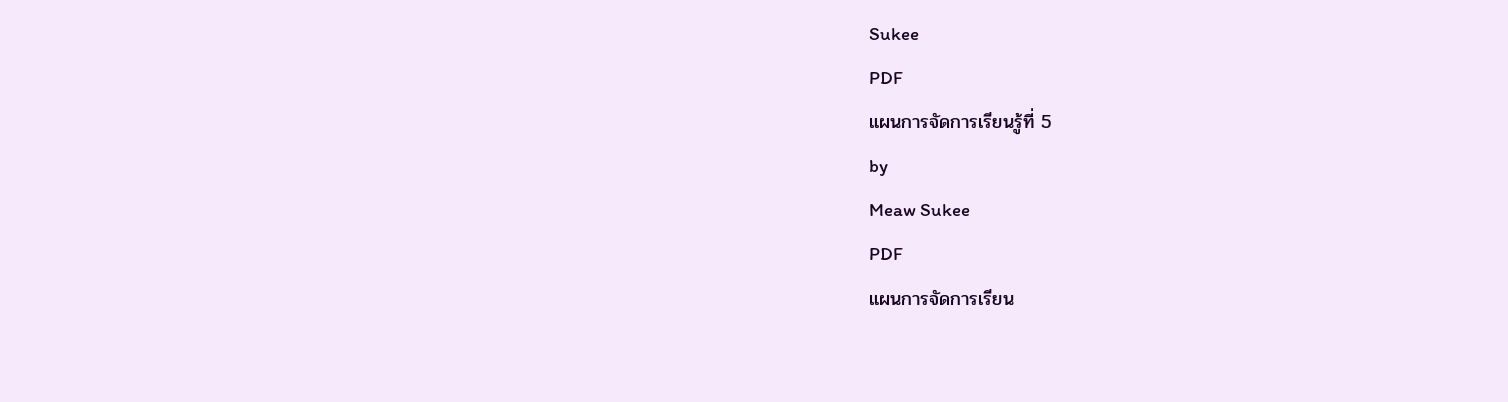Sukee
PDF
แผนการจัดการเรียนรู้ที่ 5
by
Meaw Sukee
PDF
แผนการจัดการเรียน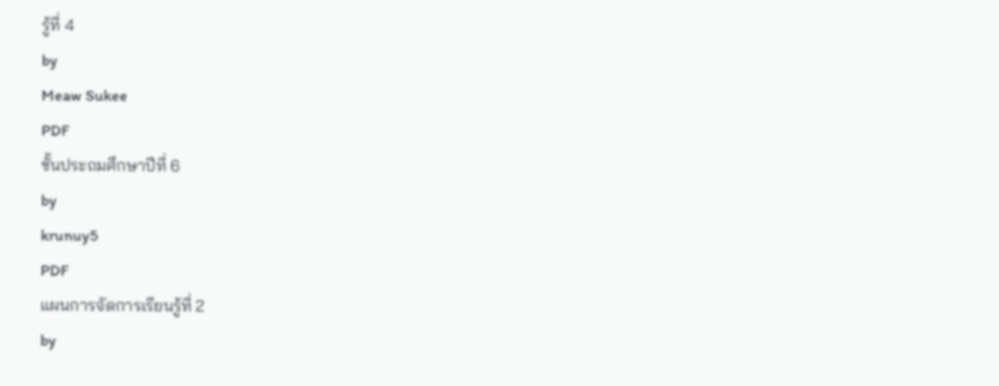รู้ที่ 4
by
Meaw Sukee
PDF
ชั้นประถมศึกษาปีที่ 6
by
krunuy5
PDF
แผนการจัดการเรียนรู้ที่ 2
by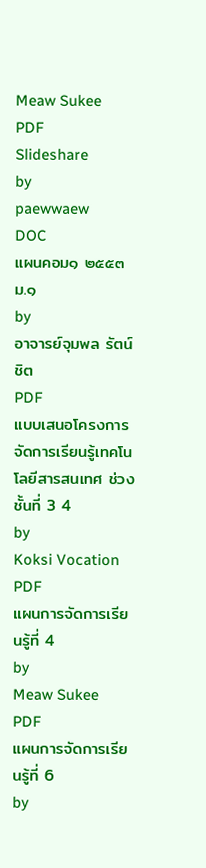Meaw Sukee
PDF
Slideshare
by
paewwaew
DOC
แผนคอม๑ ๒๕๕๓ ม.๑
by
อาจารย์จุมพล รัตน์ชิต
PDF
แบบเสนอโครงการจัดการเรียนรู้เทคโนโลยีสารสนเทศ ช่วงชั้นที่ 3 4
by
Koksi Vocation
PDF
แผนการจัดการเรียนรู้ที่ 4
by
Meaw Sukee
PDF
แผนการจัดการเรียนรู้ที่ 6
by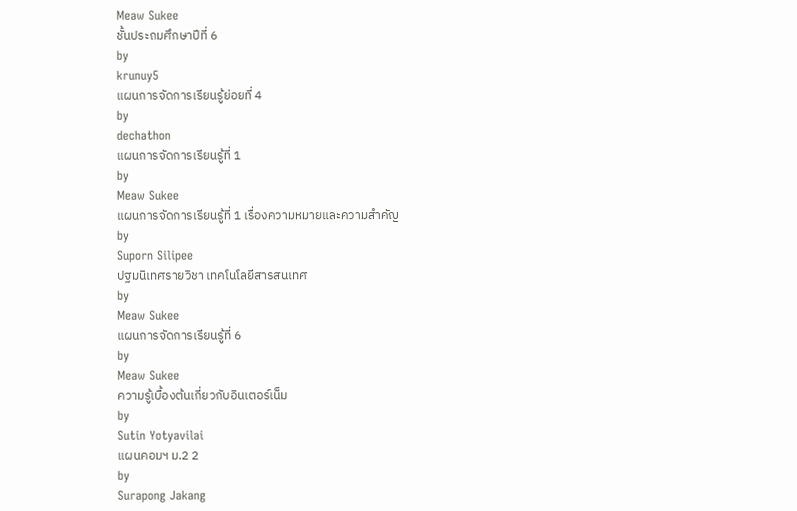Meaw Sukee
ชั้นประถมศึกษาปีที่ 6
by
krunuy5
แผนการจัดการเรียนรู้ย่อยที่ 4
by
dechathon
แผนการจัดการเรียนรู้ที่ 1
by
Meaw Sukee
แผนการจัดการเรียนรู้ที่ 1 เรื่องความหมายและความสำคัญ
by
Suporn Silipee
ปฐมนิเทศรายวิชา เทคโนโลยีสารสนเทศ
by
Meaw Sukee
แผนการจัดการเรียนรู้ที่ 6
by
Meaw Sukee
ความรู้เบื้องต้นเกี่ยวกับอินเตอร์เน็ม
by
Sutin Yotyavilai
แผนคอมฯ ม.2 2
by
Surapong Jakang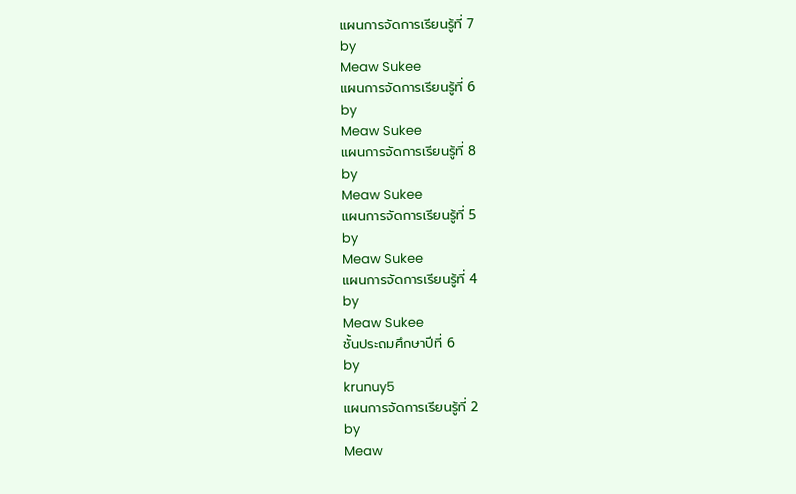แผนการจัดการเรียนรู้ที่ 7
by
Meaw Sukee
แผนการจัดการเรียนรู้ที่ 6
by
Meaw Sukee
แผนการจัดการเรียนรู้ที่ 8
by
Meaw Sukee
แผนการจัดการเรียนรู้ที่ 5
by
Meaw Sukee
แผนการจัดการเรียนรู้ที่ 4
by
Meaw Sukee
ชั้นประถมศึกษาปีที่ 6
by
krunuy5
แผนการจัดการเรียนรู้ที่ 2
by
Meaw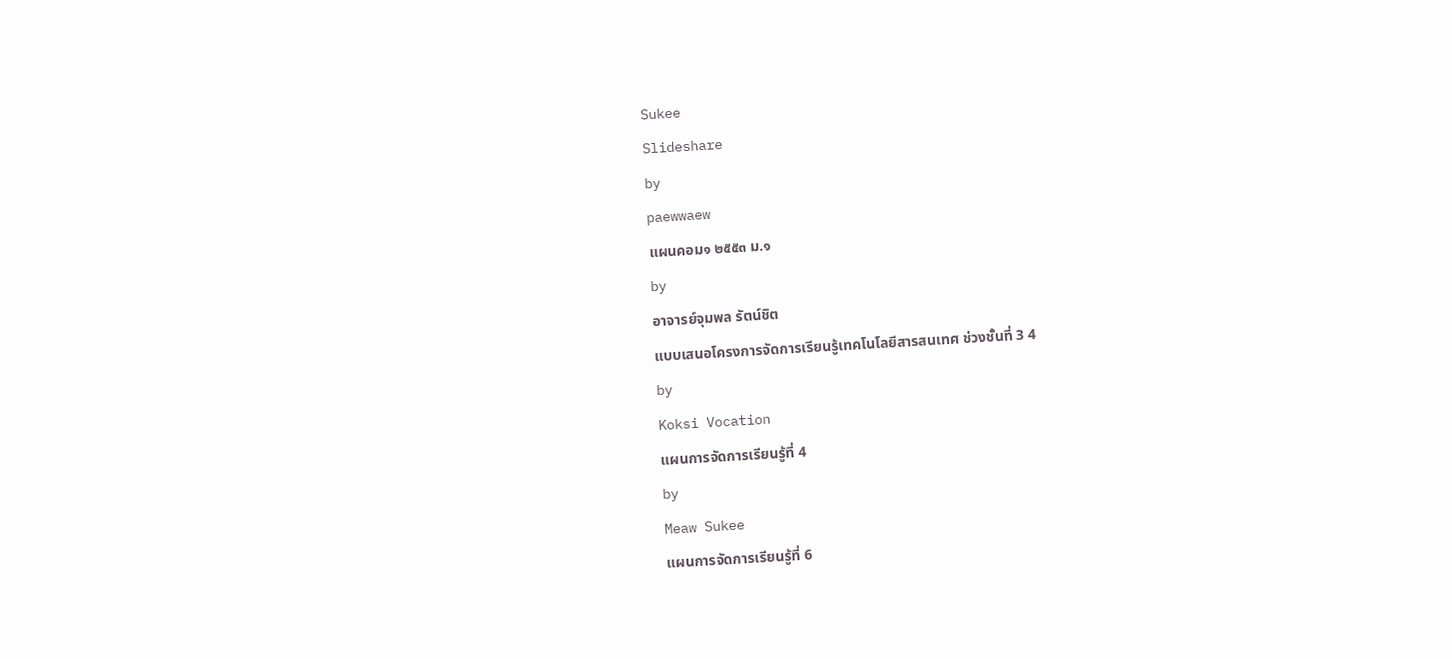Sukee
Slideshare
by
paewwaew
แผนคอม๑ ๒๕๕๓ ม.๑
by
อาจารย์จุมพล รัตน์ชิต
แบบเสนอโครงการจัดการเรียนรู้เทคโนโลยีสารสนเทศ ช่วงชั้นที่ 3 4
by
Koksi Vocation
แผนการจัดการเรียนรู้ที่ 4
by
Meaw Sukee
แผนการจัดการเรียนรู้ที่ 6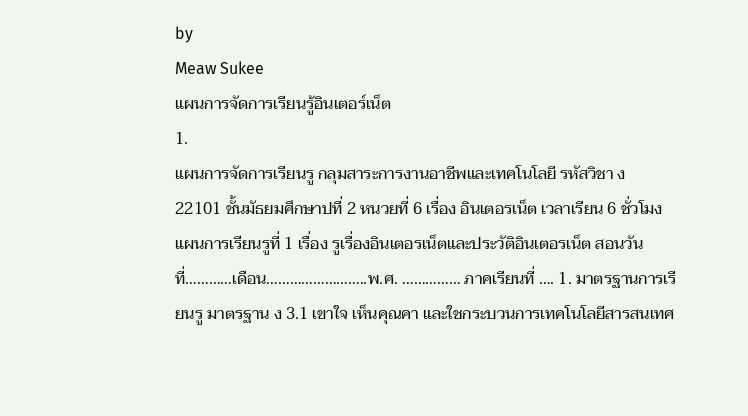by
Meaw Sukee
แผนการจัดการเรียนรู้อินเตอร์เน็ต
1.
แผนการจัดการเรียนรู กลุมสาระการงานอาชีพและเทคโนโลยี รหัสวิชา ง
22101 ชั้นมัธยมศึกษาปที่ 2 หนวยที่ 6 เรื่อง อินเตอรเน็ต เวลาเรียน 6 ชั่วโมง แผนการเรียนรูที่ 1 เรื่อง รูเรื่องอินเตอรเน็ตและประวัติอินเตอรเน็ต สอนวันที่…………เดือน……………………..พ.ศ. …………… ภาคเรียนที่ …. 1. มาตรฐานการเรียนรู มาตรฐาน ง 3.1 เขาใจ เห็นคุณคา และใชกระบวนการเทคโนโลยีสารสนเทศ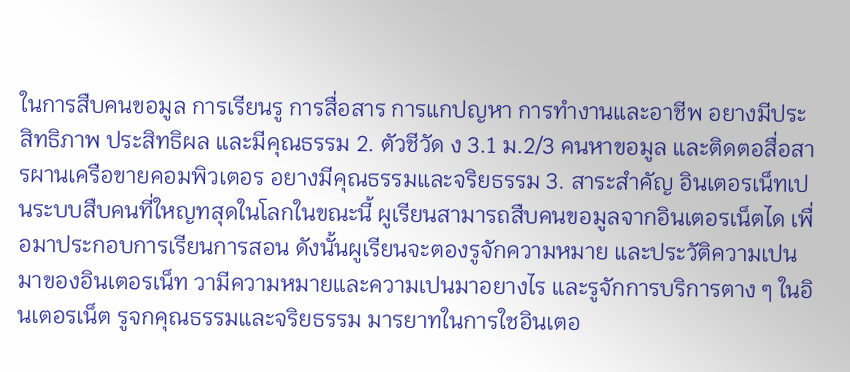ในการสืบคนขอมูล การเรียนรู การสื่อสาร การแกปญหา การทํางานและอาชีพ อยางมีประสิทธิภาพ ประสิทธิผล และมีคุณธรรม 2. ตัวชีวัด ง 3.1 ม.2/3 คนหาขอมูล และติดตอสื่อสารผานเครือขายคอมพิวเตอร อยางมีคุณธรรมและจริยธรรม 3. สาระสําคัญ อินเตอรเน็ทเปนระบบสืบคนที่ใหญทสุดในโลกในขณะนี้ ผูเรียนสามารถสืบคนขอมูลจากอินเตอรเน็ตได เพื่อมาประกอบการเรียนการสอน ดังนั้นผูเรียนจะตองรูจักความหมาย และประวัติความเปนมาของอินเตอรเน็ท วามีความหมายและความเปนมาอยางไร และรูจักการบริการตาง ๆ ในอินเตอรเน็ต รูจกคุณธรรมและจริยธรรม มารยาทในการใชอินเตอ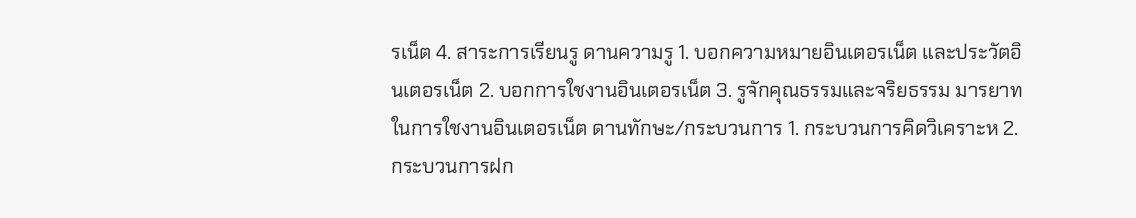รเน็ต 4. สาระการเรียนรู ดานความรู 1. บอกความหมายอินเตอรเน็ต และประวัตอินเตอรเน็ต 2. บอกการใชงานอินเตอรเน็ต 3. รูจักคุณธรรมและจริยธรรม มารยาทในการใชงานอินเตอรเน็ต ดานทักษะ/กระบวนการ 1. กระบวนการคิดวิเคราะห 2. กระบวนการฝก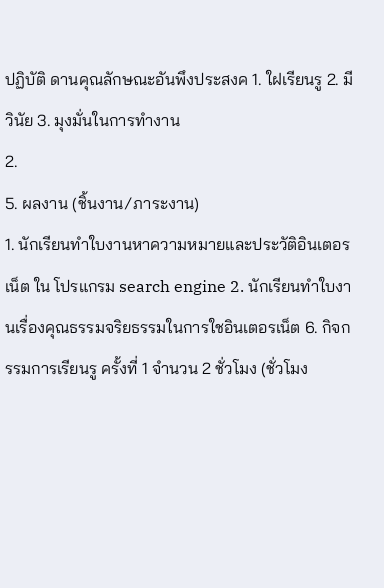ปฏิบัติ ดานคุณลักษณะอันพึงประสงค 1. ใฝเรียนรู 2. มีวินัย 3. มุงมั่นในการทํางาน
2.
5. ผลงาน (ชิ้นงาน/ภาระงาน)
1. นักเรียนทําใบงานหาความหมายและประวัติอินเตอรเน็ต ใน โปรแกรม search engine 2. นักเรียนทําใบงานเรื่องคุณธรรมจริยธรรมในการใชอินเตอรเน็ต 6. กิจกรรมการเรียนรู ครั้งที่ 1 จํานวน 2 ชั่วโมง (ชั่วโมง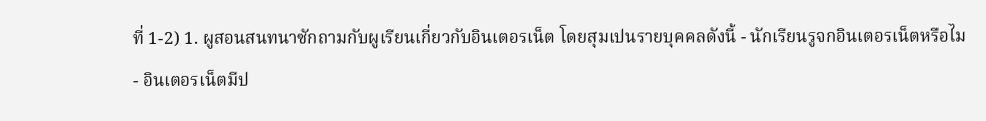ที่ 1-2) 1. ผูสอนสนทนาซักถามกับผูเรียนเกี่ยวกับอินเตอรเน็ต โดยสุมเปนรายบุคคลดังนี้ - นักเรียนรูจกอินเตอรเน็ตหรือไม - อินเตอรเน็ตมีป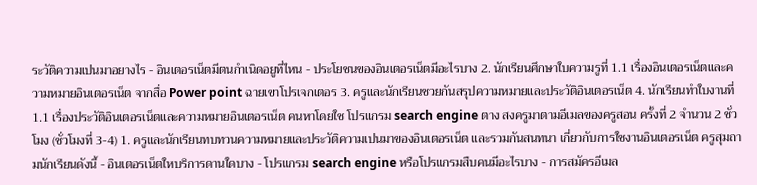ระวัติความเปนมาอยางไร - อินเตอรเน็ตมีตนกําเนิดอยูที่ไหน - ประโยชนของอินเตอรเน็ตมีอะไรบาง 2. นักเรียนศึกษาใบความรูที่ 1.1 เรื่องอินเตอรเน็ตและความหมายอินเตอรเน็ต จากสื่อ Power point ฉายเขาโปรเจกเตอร 3. ครูและนักเรียนชวยกันสรุปความหมายและประวัติอินเตอรเน็ต 4. นักเรียนทําใบงานที่ 1.1 เรื่องประวัติอินเตอรเน็ตและความหมายอินเตอรเน็ต คนหาโดยใช โปรแกรม search engine ตาง สงครูมาตามอีเมลของครูสอน ครั้งที่ 2 จํานวน 2 ชั่วโมง (ชั่วโมงที่ 3-4) 1. ครูและนักเรียนทบทวนความหมายและประวัติความเปนมาของอินเตอรเน็ต และรวมกันสนทนา เกี่ยวกับการใชงานอินเตอรเน็ต ครูสุมถามนักเรียนดังนี้ - อินเตอรเน็ตใหบริการดานใดบาง - โปรแกรม search engine หรือโปรแกรมสืบคนมีอะไรบาง - การสมัครอีเมล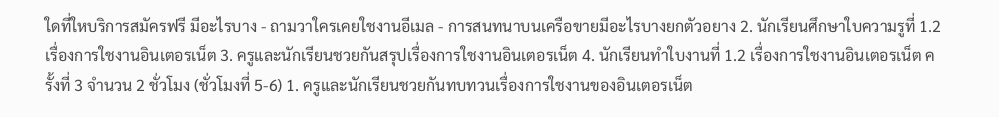ใดที่ใหบริการสมัครฟรี มีอะไรบาง - ถามวาใครเคยใชงานอีเมล - การสนทนาบนเครือขายมีอะไรบางยกตัวอยาง 2. นักเรียนศึกษาใบความรูที่ 1.2 เรื่องการใชงานอินเตอรเน็ต 3. ครูและนักเรียนชวยกันสรุปเรื่องการใชงานอินเตอรเน็ต 4. นักเรียนทําใบงานที่ 1.2 เรื่องการใชงานอินเตอรเน็ต ครั้งที่ 3 จํานวน 2 ชั่วโมง (ชั่วโมงที่ 5-6) 1. ครูและนักเรียนชวยกันทบทวนเรื่องการใชงานของอินเตอรเน็ต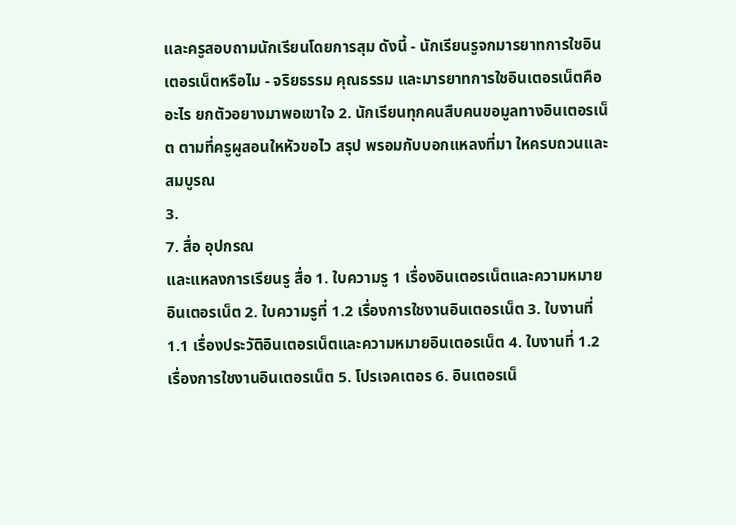และครูสอบถามนักเรียนโดยการสุม ดังนี้ - นักเรียนรูจกมารยาทการใชอินเตอรเน็ตหรือไม - จริยธรรม คุณธรรม และมารยาทการใชอินเตอรเน็ตคืออะไร ยกตัวอยางมาพอเขาใจ 2. นักเรียนทุกคนสืบคนขอมูลทางอินเตอรเน็ต ตามที่ครูผูสอนใหหัวขอไว สรุป พรอมกับบอกแหลงที่มา ใหครบถวนและสมบูรณ
3.
7. สื่อ อุปกรณ
และแหลงการเรียนรู สื่อ 1. ใบความรู 1 เรื่องอินเตอรเน็ตและความหมายอินเตอรเน็ต 2. ใบความรูที่ 1.2 เรื่องการใชงานอินเตอรเน็ต 3. ใบงานที่ 1.1 เรื่องประวัติอินเตอรเน็ตและความหมายอินเตอรเน็ต 4. ใบงานที่ 1.2 เรื่องการใชงานอินเตอรเน็ต 5. โปรเจคเตอร 6. อินเตอรเน็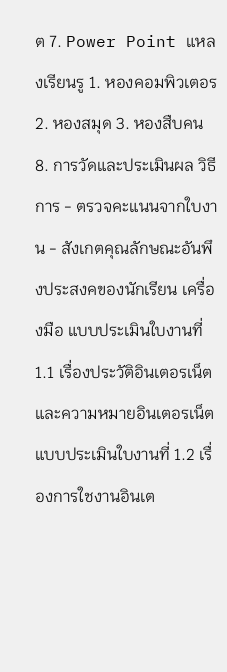ต 7. Power Point แหลงเรียนรู 1. หองคอมพิวเตอร 2. หองสมุด 3. หองสืบคน 8. การวัดและประเมินผล วิธีการ - ตรวจคะแนนจากใบงาน - สังเกตคุณลักษณะอันพึงประสงคของนักเรียน เครื่องมือ แบบประเมินใบงานที่ 1.1 เรื่องประวัติอินเตอรเน็ตและความหมายอินเตอรเน็ต แบบประเมินใบงานที่ 1.2 เรื่องการใชงานอินเต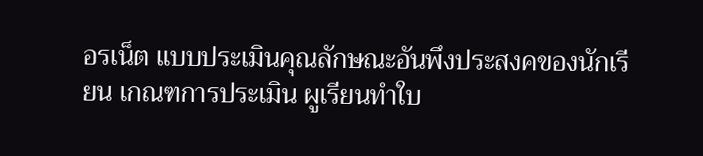อรเน็ต แบบประเมินคุณลักษณะอันพึงประสงคของนักเรียน เกณฑการประเมิน ผูเรียนทําใบ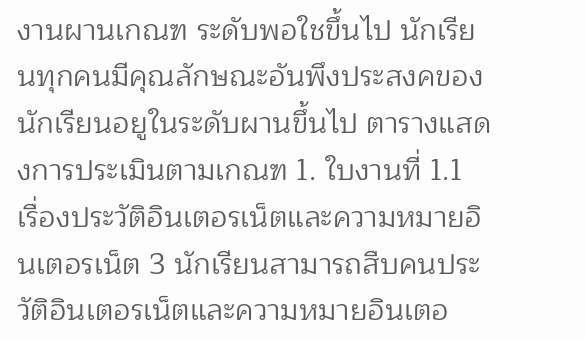งานผานเกณฑ ระดับพอใชขึ้นไป นักเรียนทุกคนมีคุณลักษณะอันพึงประสงคของนักเรียนอยูในระดับผานขึ้นไป ตารางแสดงการประเมินตามเกณฑ 1. ใบงานที่ 1.1 เรื่องประวัติอินเตอรเน็ตและความหมายอินเตอรเน็ต 3 นักเรียนสามารถสืบคนประวัติอินเตอรเน็ตและความหมายอินเตอ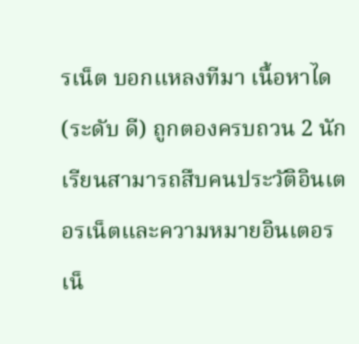รเน็ต บอกแหลงทีมา เนื้อหาได (ระดับ ดี) ถูกตองครบถวน 2 นักเรียนสามารถสืบคนประวัติอินเตอรเน็ตและความหมายอินเตอรเน็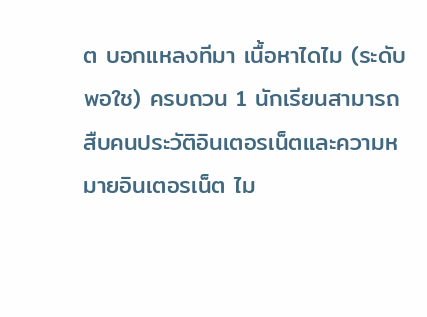ต บอกแหลงทีมา เนื้อหาไดไม (ระดับ พอใช) ครบถวน 1 นักเรียนสามารถสืบคนประวัติอินเตอรเน็ตและความหมายอินเตอรเน็ต ไม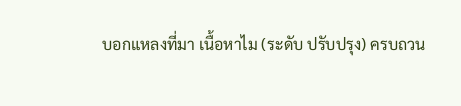บอกแหลงที่มา เนื้อหาไม (ระดับ ปรับปรุง) ครบถวน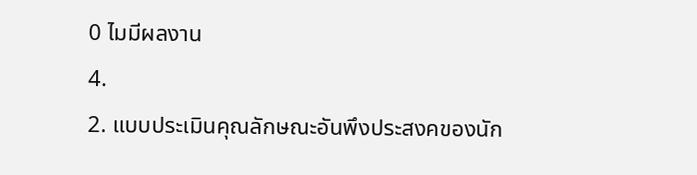0 ไมมีผลงาน
4.
2. แบบประเมินคุณลักษณะอันพึงประสงคของนัก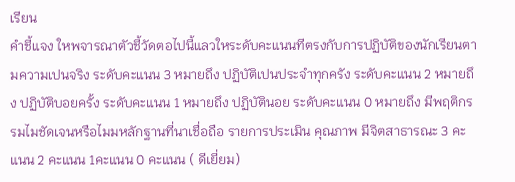เรียน
คําชี้แจง ใหพจารณาตัวชี้วัดตอไปนี้แลวใหระดับคะแนนทีตรงกับการปฏิบัติของนักเรียนตามความเปนจริง ระดับคะแนน 3 หมายถึง ปฏิบัติเปนประจําทุกครัง ระดับคะแนน 2 หมายถึง ปฏิบัติบอยครั้ง ระดับคะแนน 1 หมายถึง ปฏิบัตินอย ระดับคะแนน 0 หมายถึง มีพฤติกรรมไมชัดเจนหรือไมมหลักฐานที่นาเชื่อถือ รายการประเมิน คุณภาพ มีจิตสาธารณะ 3 คะแนน 2 คะแนน 1คะแนน 0 คะแนน ( ดีเยี่ยม)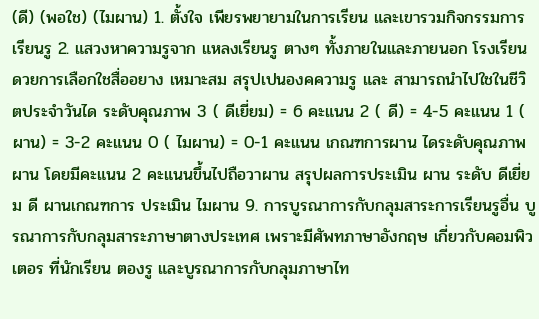(ดี) (พอใช) (ไมผาน) 1. ตั้งใจ เพียรพยายามในการเรียน และเขารวมกิจกรรมการเรียนรู 2. แสวงหาความรูจาก แหลงเรียนรู ตางๆ ทั้งภายในและภายนอก โรงเรียน ดวยการเลือกใชสื่ออยาง เหมาะสม สรุปเปนองคความรู และ สามารถนําไปใชในชีวิตประจําวันได ระดับคุณภาพ 3 ( ดีเยี่ยม) = 6 คะแนน 2 ( ดี) = 4-5 คะแนน 1 ( ผาน) = 3-2 คะแนน 0 ( ไมผาน) = 0-1 คะแนน เกณฑการผาน ไดระดับคุณภาพผาน โดยมีคะแนน 2 คะแนนขึ้นไปถือวาผาน สรุปผลการประเมิน ผาน ระดับ ดีเยี่ยม ดี ผานเกณฑการ ประเมิน ไมผาน 9. การบูรณาการกับกลุมสาระการเรียนรูอื่น บูรณาการกับกลุมสาระภาษาตางประเทศ เพราะมีศัพทภาษาอังกฤษ เกี่ยวกับคอมพิวเตอร ที่นักเรียน ตองรู และบูรณาการกับกลุมภาษาไท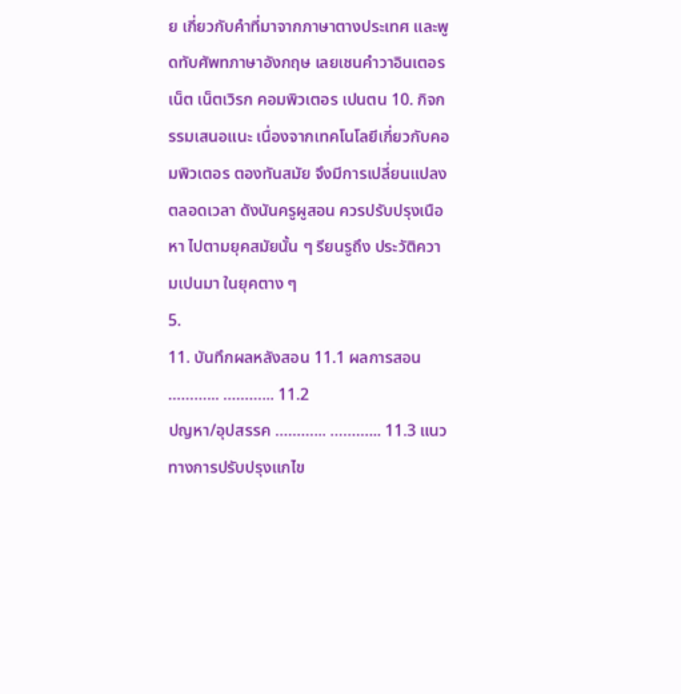ย เกี่ยวกับคําที่มาจากภาษาตางประเทศ และพูดทับศัพทภาษาอังกฤษ เลยเชนคําวาอินเตอรเน็ต เน็ตเวิรก คอมพิวเตอร เปนตน 10. กิจกรรมเสนอแนะ เนื่องจากเทคโนโลยีเกี่ยวกับคอมพิวเตอร ตองทันสมัย จึงมีการเปลี่ยนแปลงตลอดเวลา ดังนันครูผูสอน ควรปรับปรุงเนือหา ไปตามยุคสมัยนั้น ๆ รียนรูถึง ประวัติความเปนมา ในยุคตาง ๆ
5.
11. บันทึกผลหลังสอน 11.1 ผลการสอน ………... ………... 11.2
ปญหา/อุปสรรค ………... ………... 11.3 แนวทางการปรับปรุงแกไข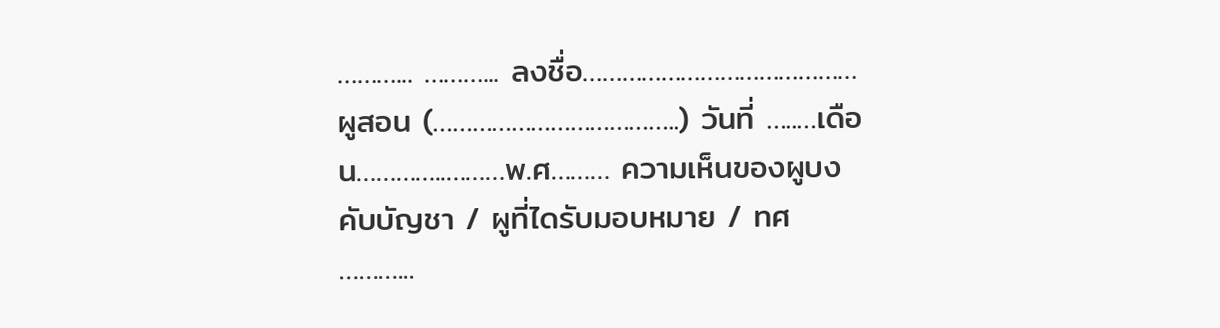………... ………... ลงชื่อ……………………………………ผูสอน (………………………………..) วันที่ …..…เดือน…………..………พ.ศ……… ความเห็นของผูบงคับบัญชา / ผูที่ไดรับมอบหมาย / ทศ ………...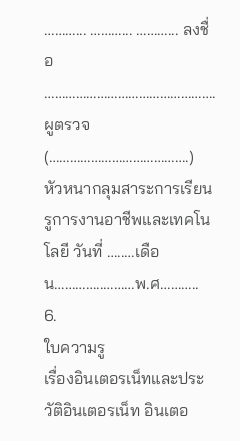………... ………... ………... ลงชื่อ …………………………………………. ผูตรวจ (………………………………….) หัวหนากลุมสาระการเรียนรูการงานอาชีพและเทคโนโลยี วันที่ …..…เดือน…………..………พ.ศ………..
6.
ใบความรู
เรื่องอินเตอรเน็ทและประวัติอินเตอรเน็ท อินเตอ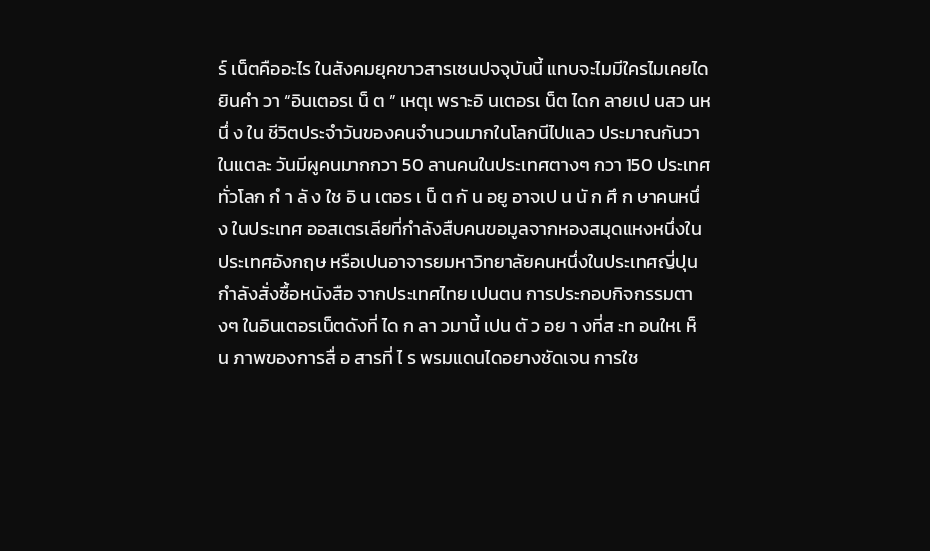ร์ เน็ตคืออะไร ในสังคมยุคขาวสารเชนปจจุบันนี้ แทบจะไมมีใครไมเคยไดยินคํา วา “อินเตอรเ น็ ต ” เหตุเ พราะอิ นเตอรเ น็ต ไดก ลายเป นสว นหนึ่ ง ใน ชีวิตประจําวันของคนจํานวนมากในโลกนีไปแลว ประมาณกันวาในแตละ วันมีผูคนมากกวา 50 ลานคนในประเทศตางๆ กวา 150 ประเทศทั่วโลก กํ า ลั ง ใช อิ น เตอร เ น็ ต กั น อยู อาจเป น นั ก ศึ ก ษาคนหนึ่ ง ในประเทศ ออสเตรเลียที่กําลังสืบคนขอมูลจากหองสมุดแหงหนึ่งในประเทศอังกฤษ หรือเปนอาจารยมหาวิทยาลัยคนหนึ่งในประเทศญี่ปุนกําลังสั่งซื้อหนังสือ จากประเทศไทย เปนตน การประกอบกิจกรรมตางๆ ในอินเตอรเน็ตดังที่ ได ก ลา วมานี้ เปน ตั ว อย า งที่ส ะท อนใหเ ห็ น ภาพของการสื่ อ สารที่ ไ ร พรมแดนไดอยางชัดเจน การใช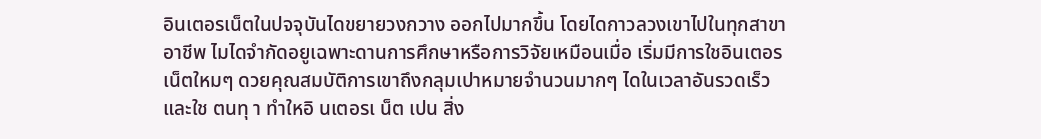อินเตอรเน็ตในปจจุบันไดขยายวงกวาง ออกไปมากขึ้น โดยไดกาวลวงเขาไปในทุกสาขาอาชีพ ไมไดจํากัดอยูเฉพาะดานการศึกษาหรือการวิจัยเหมือนเมื่อ เริ่มมีการใชอินเตอรเน็ตใหมๆ ดวยคุณสมบัติการเขาถึงกลุมเปาหมายจํานวนมากๆ ไดในเวลาอันรวดเร็ว และใช ตนทุ า ทําใหอิ นเตอรเ น็ต เปน สิ่ง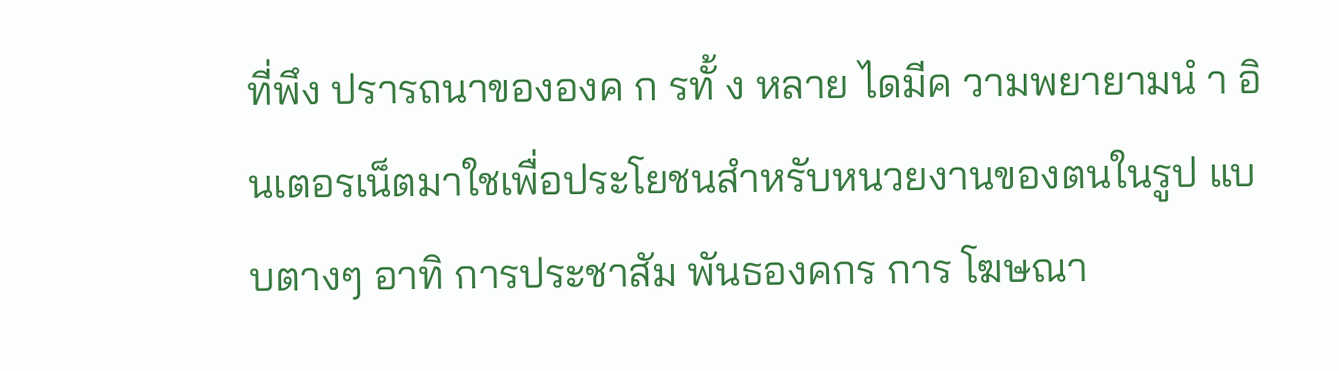ที่พึง ปรารถนาขององค ก รทั้ ง หลาย ไดมีค วามพยายามนํ า อินเตอรเน็ตมาใชเพื่อประโยชนสําหรับหนวยงานของตนในรูป แบบตางๆ อาทิ การประชาสัม พันธองคกร การ โฆษณา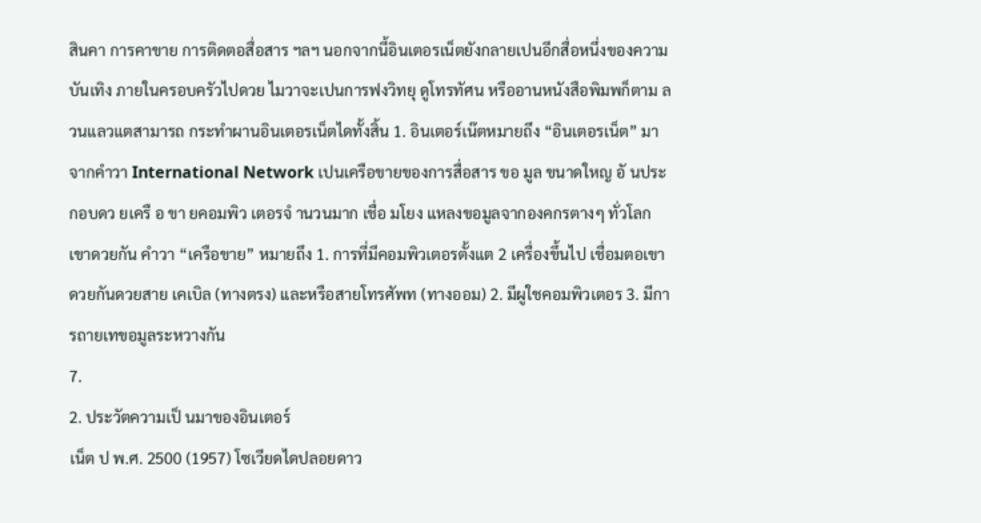สินคา การคาขาย การติดตอสื่อสาร ฯลฯ นอกจากนี้อินเตอรเน็ตยังกลายเปนอีกสื่อหนึ่งของความบันเทิง ภายในครอบครัวไปดวย ไมวาจะเปนการฟงวิทยุ ดูโทรทัศน หรืออานหนังสือพิมพก็ตาม ลวนแลวแตสามารถ กระทําผานอินเตอรเน็ตไดทั้งสิ้น 1. อินเตอร์เน๊ตหมายถึง “อินเตอรเน็ต” มาจากคําวา International Network เปนเครือขายของการสื่อสาร ขอ มูล ขนาดใหญ อั นประกอบดว ยเครื อ ขา ยคอมพิว เตอรจํ านวนมาก เชื่อ มโยง แหลงขอมูลจากองคกรตางๆ ทั่วโลกเขาดวยกัน คําวา “เครือขาย” หมายถึง 1. การที่มีคอมพิวเตอรตั้งแต 2 เครื่องขึ้นไป เชื่อมตอเขาดวยกันดวยสาย เคเบิล (ทางตรง) และหรือสายโทรศัพท (ทางออม) 2. มีผูใชคอมพิวเตอร 3. มีการถายเทขอมูลระหวางกัน
7.
2. ประวัตความเป็ นมาของอินเตอร์
เน็ต ป พ.ศ. 2500 (1957) โซเวียดไดปลอยดาว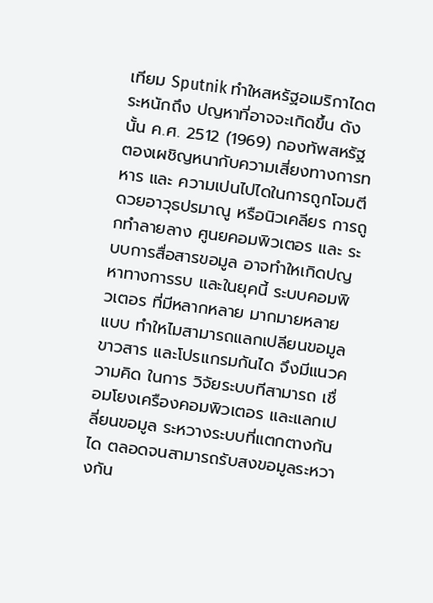เทียม Sputnik ทําใหสหรัฐอเมริกาไดตระหนักถึง ปญหาที่อาจจะเกิดขึ้น ดังนั้น ค.ศ. 2512 (1969) กองทัพสหรัฐตองเผชิญหนากับความเสี่ยงทางการทหาร และ ความเปนไปไดในการถูกโจมตี ดวยอาวุธปรมาณู หรือนิวเคลียร การถูกทําลายลาง ศูนยคอมพิวเตอร และ ระบบการสื่อสารขอมูล อาจทําใหเกิดปญหาทางการรบ และในยุคนี้ ระบบคอมพิวเตอร ที่มีหลากหลาย มากมายหลายแบบ ทําใหไมสามารถแลกเปลียนขอมูล ขาวสาร และโปรแกรมกันได จึงมีแนวความคิด ในการ วิจัยระบบทีสามารถ เชื่อมโยงเครืองคอมพิวเตอร และแลกเปลี่ยนขอมูล ระหวางระบบที่แตกตางกันได ตลอดจนสามารถรับสงขอมูลระหวางกัน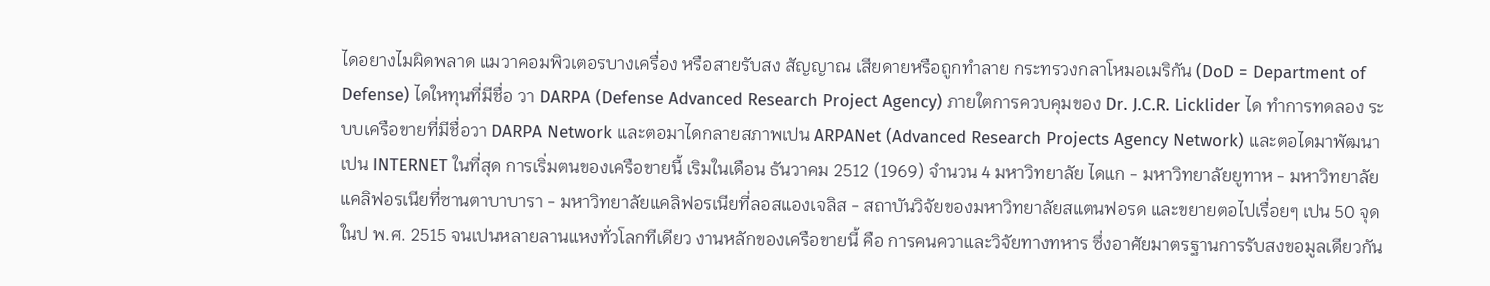ไดอยางไมผิดพลาด แมวาคอมพิวเตอรบางเครื่อง หรือสายรับสง สัญญาณ เสียดายหรือถูกทําลาย กระทรวงกลาโหมอเมริกัน (DoD = Department of Defense) ไดใหทุนที่มีชื่อ วา DARPA (Defense Advanced Research Project Agency) ภายใตการควบคุมของ Dr. J.C.R. Licklider ได ทําการทดลอง ระบบเครือขายที่มีชื่อวา DARPA Network และตอมาไดกลายสภาพเปน ARPANet (Advanced Research Projects Agency Network) และตอไดมาพัฒนาเปน INTERNET ในที่สุด การเริ่มตนของเครือขายนี้ เริมในเดือน ธันวาคม 2512 (1969) จํานวน 4 มหาวิทยาลัย ไดแก - มหาวิทยาลัยยูทาห - มหาวิทยาลัยแคลิฟอรเนียที่ซานตาบาบารา - มหาวิทยาลัยแคลิฟอรเนียที่ลอสแองเจลิส - สถาบันวิจัยของมหาวิทยาลัยสแตนฟอรด และขยายตอไปเรื่อยๆ เปน 50 จุดในป พ.ศ. 2515 จนเปนหลายลานแหงทั่วโลกทีเดียว งานหลักของเครือขายนี้ คือ การคนควาและวิจัยทางทหาร ซึ่งอาศัยมาตรฐานการรับสงขอมูลเดียวกัน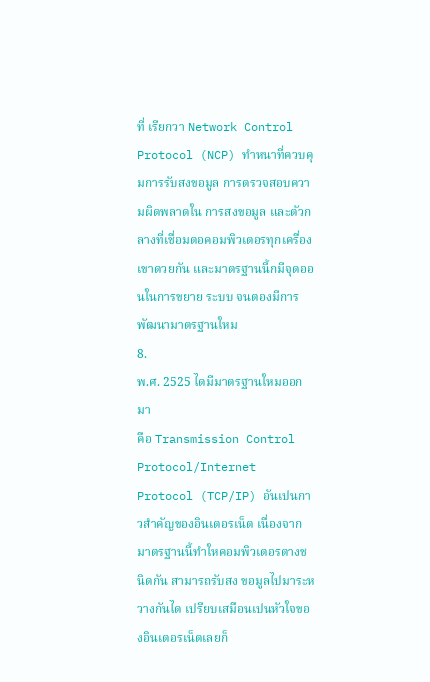ที่ เรียกวา Network Control Protocol (NCP) ทําหนาที่ควบคุมการรับสงขอมูล การตรวจสอบความผิดพลาดใน การสงขอมูล และตัวกลางที่เชื่อมตอคอมพิวเตอรทุกเครื่องเขาดวยกัน และมาตรฐานนี้กมีจุดออนในการขยาย ระบบ จนตองมีการพัฒนามาตรฐานใหม
8.
พ.ศ. 2525 ไดมีมาตรฐานใหมออกมา
คือ Transmission Control Protocol/Internet Protocol (TCP/IP) อันเปนกาวสําคัญของอินเตอรเน็ต เนื่องจากมาตรฐานนี้ทําใหคอมพิวเตอรตางชนิดกัน สามารถรับสง ขอมูลไปมาระหวางกันได เปรียบเสมือนเปนหัวใจของอินเตอรเน็ตเลยก็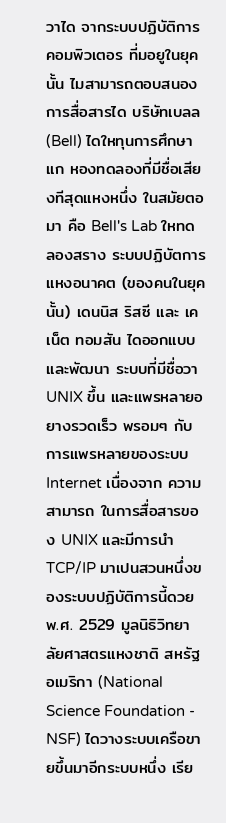วาได จากระบบปฏิบัติการคอมพิวเตอร ที่มอยูในยุคนั้น ไมสามารถตอบสนองการสื่อสารได บริษัทเบลล (Bell) ไดใหทุนการศึกษาแก หองทดลองที่มีชื่อเสียงทีสุดแหงหนึ่ง ในสมัยตอมา คือ Bell's Lab ใหทดลองสราง ระบบปฏิบัตการแหงอนาคต (ของคนในยุคนั้น) เดนนิส ริสซี และ เคเน็ต ทอมสัน ไดออกแบบ และพัฒนา ระบบที่มีชื่อวา UNIX ขึ้น และแพรหลายอยางรวดเร็ว พรอมๆ กับการแพรหลายของระบบ Internet เนื่องจาก ความสามารถ ในการสื่อสารของ UNIX และมีการนํา TCP/IP มาเปนสวนหนึ่งของระบบปฏิบัติการนี้ดวย พ.ศ. 2529 มูลนิธิวิทยาลัยศาสตรแหงชาติ สหรัฐอเมริกา (National Science Foundation - NSF) ไดวางระบบเครือขายขึ้นมาอีกระบบหนึ่ง เรีย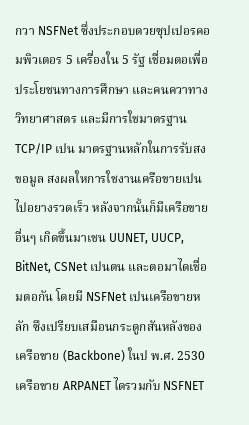กวา NSFNet ซึ่งประกอบดวยซุปเปอรคอมพิวเตอร 5 เครื่องใน 5 รัฐ เชื่อมตอเพื่อประโยชนทางการศึกษา และคนควาทางวิทยาศาสตร และมีการใชมาตรฐาน TCP/IP เปน มาตรฐานหลักในการรับสงขอมูล สงผลใหการใชงานเครือขายเปนไปอยางรวดเร็ว หลังจากนั้นก็มีเครือขายอื่นๆ เกิดขึ้นมาเชน UUNET, UUCP, BitNet, CSNet เปนตน และตอมาไดเชื่อมตอกัน โดยมี NSFNet เปนเครือขายหลัก ซึงเปรียบเสมือนกระดูกสันหลังของเครือขาย (Backbone) ในป พ.ศ. 2530 เครือขาย ARPANET ไดรวมกับ NSFNET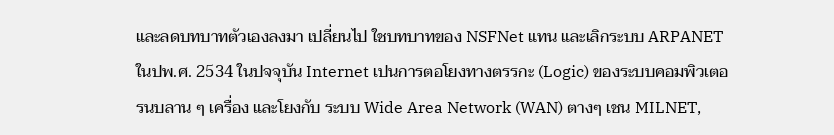และลดบทบาทตัวเองลงมา เปลี่ยนไป ใชบทบาทของ NSFNet แทน และเลิกระบบ ARPANET ในปพ.ศ. 2534 ในปจจุบัน Internet เปนการตอโยงทางตรรกะ (Logic) ของระบบคอมพิวเตอรนบลาน ๆ เครื่อง และโยงกับ ระบบ Wide Area Network (WAN) ตางๆ เชน MILNET,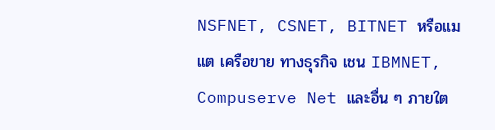NSFNET, CSNET, BITNET หรือแมแต เครือขาย ทางธุรกิจ เชน IBMNET, Compuserve Net และอื่น ๆ ภายใต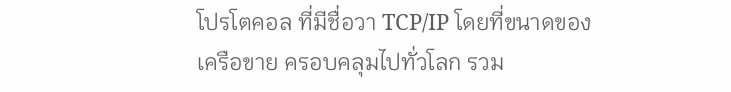โปรโตคอล ที่มีชื่อวา TCP/IP โดยที่ขนาดของ เครือขาย ครอบคลุมไปทั่วโลก รวม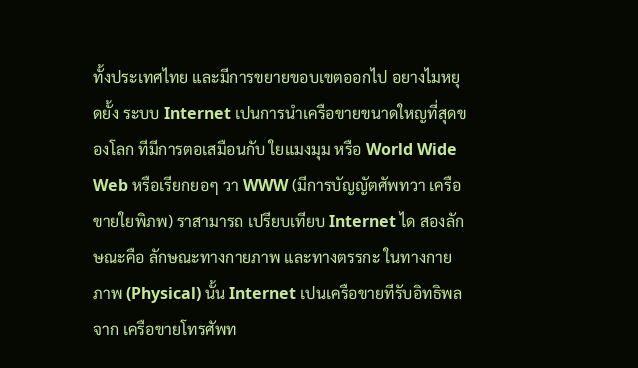ทั้งประเทศไทย และมีการขยายขอบเขตออกไป อยางไมหยุดยั้ง ระบบ Internet เปนการนําเครือขายขนาดใหญที่สุดของโลก ทีมีการตอเสมือนกับ ใยแมงมุม หรือ World Wide Web หรือเรียกยอๆ วา WWW (มีการบัญญัตศัพทวา เครือขายใยพิภพ) ราสามารถ เปรียบเทียบ Internet ได สองลักษณะคือ ลักษณะทางกายภาพ และทางตรรกะ ในทางกายภาพ (Physical) นั้น Internet เปนเครือขายทีรับอิทธิพลจาก เครือขายโทรศัพท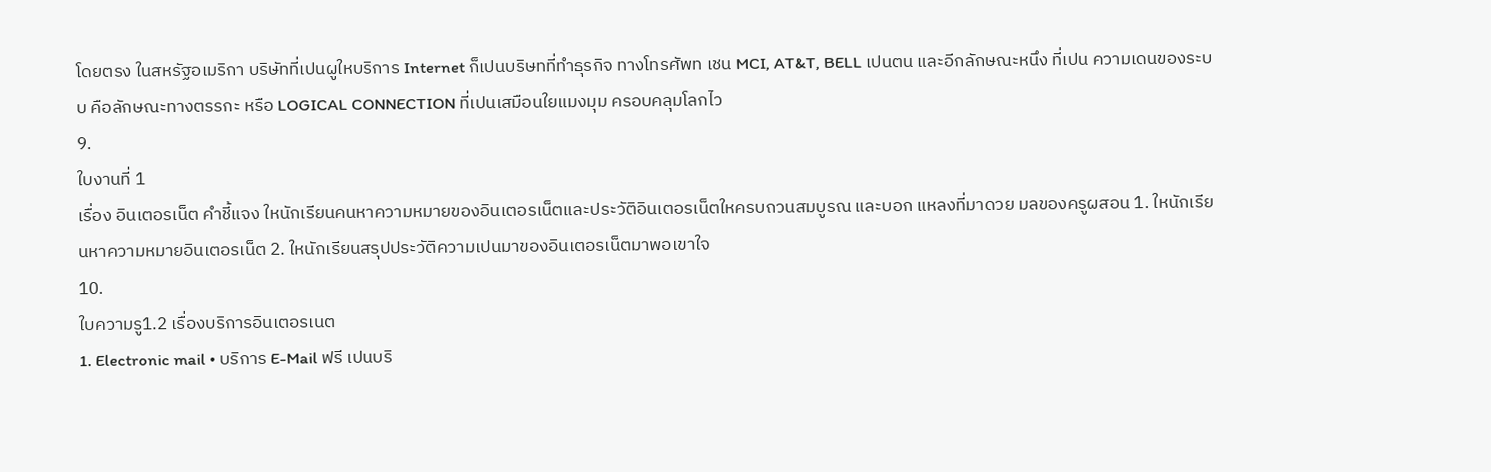โดยตรง ในสหรัฐอเมริกา บริษัทที่เปนผูใหบริการ Internet ก็เปนบริษทที่ทําธุรกิจ ทางโทรศัพท เชน MCI, AT&T, BELL เปนตน และอีกลักษณะหนึง ที่เปน ความเดนของระบบ คือลักษณะทางตรรกะ หรือ LOGICAL CONNECTION ที่เปนเสมือนใยแมงมุม ครอบคลุมโลกไว
9.
ใบงานที่ 1
เรื่อง อินเตอรเน็ต คําชี้แจง ใหนักเรียนคนหาความหมายของอินเตอรเน็ตและประวัติอินเตอรเน็ตใหครบถวนสมบูรณ และบอก แหลงที่มาดวย มลของครูผสอน 1. ใหนักเรียนหาความหมายอินเตอรเน็ต 2. ใหนักเรียนสรุปประวัติความเปนมาของอินเตอรเน็ตมาพอเขาใจ
10.
ใบความรู1.2 เรื่องบริการอินเตอรเนต
1. Electronic mail • บริการ E-Mail ฟรี เปนบริ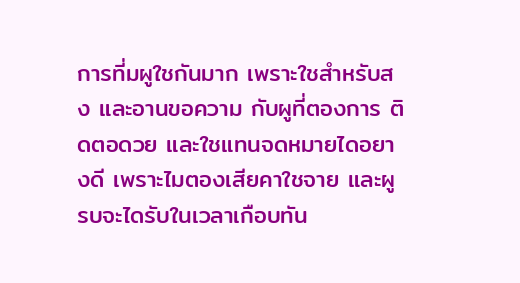การที่มผูใชกันมาก เพราะใชสําหรับสง และอานขอความ กับผูที่ตองการ ติดตอดวย และใชแทนจดหมายไดอยางดี เพราะไมตองเสียคาใชจาย และผูรบจะไดรับในเวลาเกือบทัน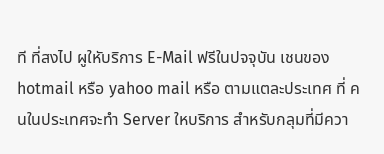ที ที่สงไป ผูใหับริการ E-Mail ฟรีในปจจุบัน เชนของ hotmail หรือ yahoo mail หรือ ตามแตละประเทศ ที่ คนในประเทศจะทํา Server ใหบริการ สําหรับกลุมที่มีควา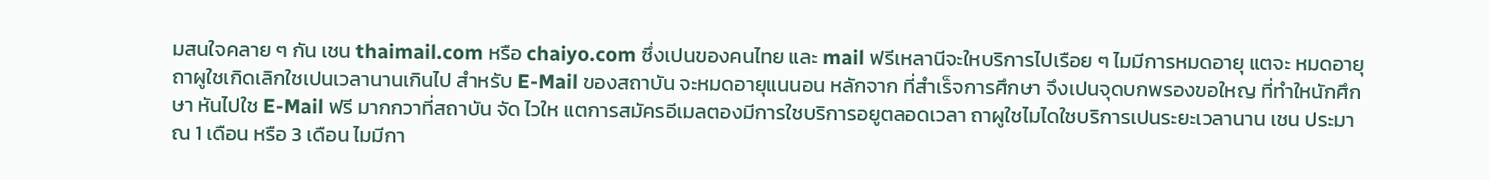มสนใจคลาย ๆ กัน เชน thaimail.com หรือ chaiyo.com ซึ่งเปนของคนไทย และ mail ฟรีเหลานีจะใหบริการไปเรือย ๆ ไมมีการหมดอายุ แตจะ หมดอายุถาผูใชเกิดเลิกใชเปนเวลานานเกินไป สําหรับ E-Mail ของสถาบัน จะหมดอายุแนนอน หลักจาก ที่สําเร็จการศึกษา จึงเปนจุดบกพรองขอใหญ ที่ทําใหนักศึกษา หันไปใช E-Mail ฟรี มากกวาที่สถาบัน จัด ไวให แตการสมัครอีเมลตองมีการใชบริการอยูตลอดเวลา ถาผูใชไมไดใชบริการเปนระยะเวลานาน เชน ประมาณ 1 เดือน หรือ 3 เดือน ไมมีกา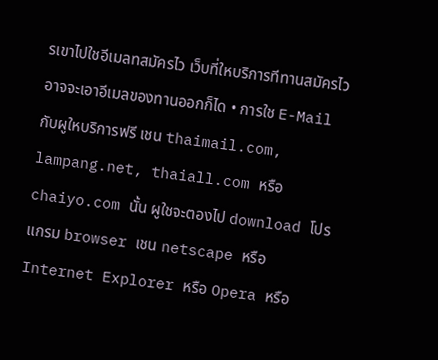รเขาไปใชอีเมลทสมัครไว เว็บที่ใหบริการทีทานสมัครไว อาจจะเอาอีเมลของทานออกก็ได • การใช E-Mail กับผูใหบริการฟรี เชน thaimail.com, lampang.net, thaiall.com หรือ chaiyo.com นั้น ผูใชจะตองไป download โปรแกรม browser เชน netscape หรือ Internet Explorer หรือ Opera หรือ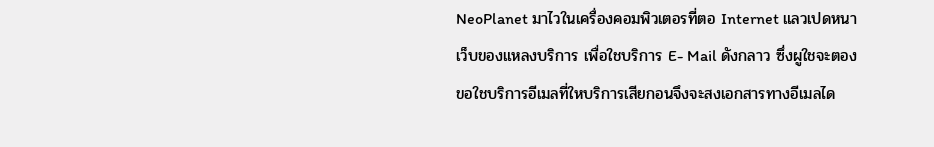NeoPlanet มาไวในเครื่องคอมพิวเตอรที่ตอ Internet แลวเปดหนาเว็บของแหลงบริการ เพื่อใชบริการ E- Mail ดังกลาว ซึ่งผูใชจะตองขอใชบริการอีเมลที่ใหบริการเสียกอนจึงจะสงเอกสารทางอีเมลได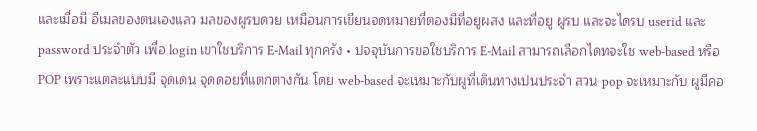และเมื่อมี อีเมลของตนเองแลว มลของผูรบดวย เหมือนการเขียนจดหมายที่ตองมีที่อยูผสง และที่อยู ผูรบ และจะไดรบ userid และ password ประจําตัว เพื่อ login เขาใชบริการ E-Mail ทุกครัง • ปจจุบันการขอใชบริการ E-Mail สามารถเลือกไดทจะใช web-based หรือ POP เพราะแตละแบบมี จุดเดน จุดดอยที่แตกตางกัน โดย web-based จะเหมาะกับผูที่เดินทางเปนประจํา สวน pop จะเหมาะกับ ผูมีคอ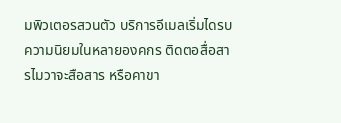มพิวเตอรสวนตัว บริการอีเมลเริ่มไดรบความนิยมในหลายองคกร ติดตอสื่อสารไมวาจะสือสาร หรือคาขา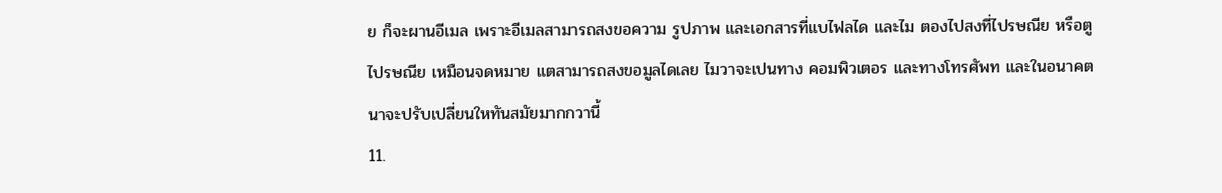ย ก็จะผานอีเมล เพราะอีเมลสามารถสงขอความ รูปภาพ และเอกสารที่แบไฟลได และไม ตองไปสงที่ไปรษณีย หรือตูไปรษณีย เหมือนจดหมาย แตสามารถสงขอมูลไดเลย ไมวาจะเปนทาง คอมพิวเตอร และทางโทรศัพท และในอนาคตนาจะปรับเปลี่ยนใหทันสมัยมากกวานี้
11.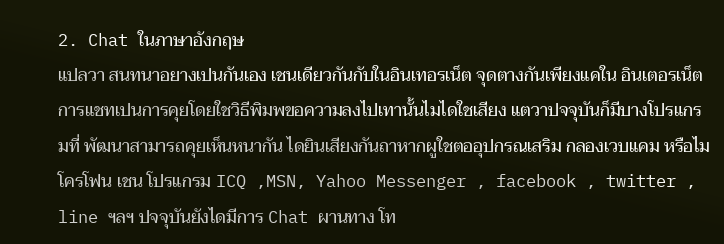2. Chat ในภาษาอังกฤษ
แปลวา สนทนาอยางเปนกันเอง เชนเดียวกันกับในอินเทอรเน็ต จุดตางกันเพียงแคใน อินเตอรเน็ต การแชทเปนการคุยโดยใชวิธีพิมพขอความลงไปเทานั้นไมไดใชเสียง แตวาปจจุบันก็มีบางโปรแกรมที่ พัฒนาสามารถคุยเห็นหนากัน ไดยินเสียงกันถาหากผูใชตออุปกรณเสริม กลองเวบแคม หรือไมโครโฟน เชน โปรแกรม ICQ ,MSN, Yahoo Messenger , facebook , twitter , line ฯลฯ ปจจุบันยังไดมีการ Chat ผานทาง โท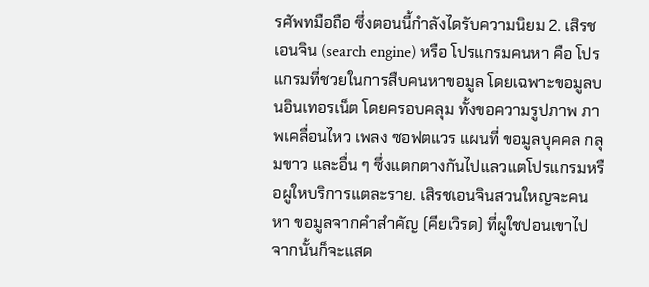รศัพทมือถือ ซึ่งตอนนี้กําลังไดรับความนิยม 2. เสิรชเอนจิน (search engine) หรือ โปรแกรมคนหา คือ โปรแกรมที่ชวยในการสืบคนหาขอมูล โดยเฉพาะขอมูลบนอินเทอรเน็ต โดยครอบคลุม ทั้งขอความรูปภาพ ภาพเคลื่อนไหว เพลง ซอฟตแวร แผนที่ ขอมูลบุคคล กลุมขาว และอื่น ๆ ซึ่งแตกตางกันไปแลวแตโปรแกรมหรือผูใหบริการแตละราย. เสิรชเอนจินสวนใหญจะคนหา ขอมูลจากคําสําคัญ (คียเวิรด) ที่ผูใชปอนเขาไป จากนั้นก็จะแสด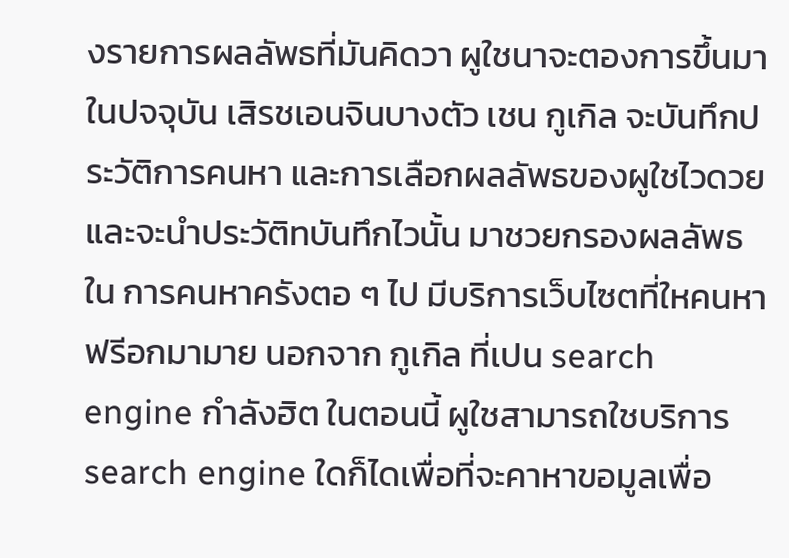งรายการผลลัพธที่มันคิดวา ผูใชนาจะตองการขึ้นมา ในปจจุบัน เสิรชเอนจินบางตัว เชน กูเกิล จะบันทึกประวัติการคนหา และการเลือกผลลัพธของผูใชไวดวย และจะนําประวัติทบันทึกไวนั้น มาชวยกรองผลลัพธใน การคนหาครังตอ ๆ ไป มีบริการเว็บไซตที่ใหคนหาฟรีอกมามาย นอกจาก กูเกิล ที่เปน search engine กําลังฮิต ในตอนนี้ ผูใชสามารถใชบริการ search engine ใดก็ไดเพื่อที่จะคาหาขอมูลเพื่อ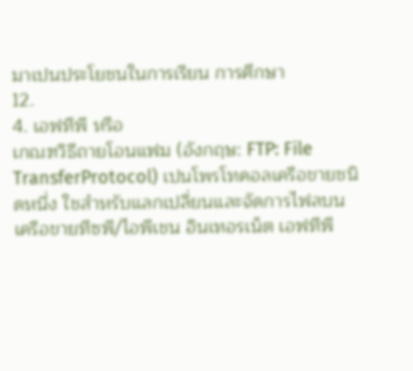มาเปนประโยชนในการเรียน การศึกษา
12.
4. เอฟทีพี หรือ
เกณฑวิธีถายโอนแฟม (อังกฤษ: FTP: File TransferProtocol) เปนโพรโทคอลเครือขายชนิดหนึ่ง ใชสําหรับแลกเปลี่ยนและจัดการไฟลบนเครือขายทีซพี/ไอพีเชน อินเทอรเน็ต เอฟทีพี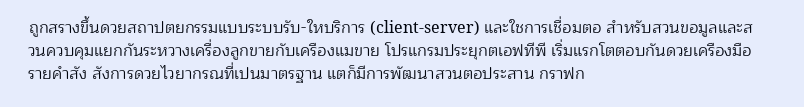ถูกสรางขึ้นดวยสถาปตยกรรมแบบระบบรับ-ใหบริการ (client-server) และใชการเชื่อมตอ สําหรับสวนขอมูลและสวนควบคุมแยกกันระหวางเครื่องลูกขายกับเครืองแมขาย โปรแกรมประยุกตเอฟทีพี เริ่มแรกโตตอบกันดวยเครืองมือรายคําสัง สังการดวยไวยากรณที่เปนมาตรฐาน แตก็มีการพัฒนาสวนตอประสาน กราฟก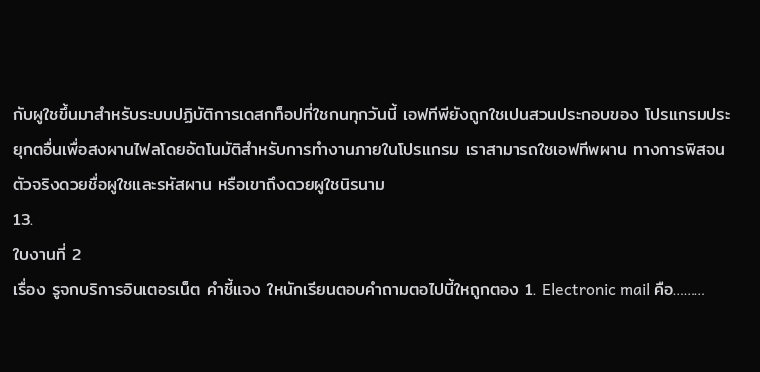กับผูใชขึ้นมาสําหรับระบบปฏิบัติการเดสกท็อปที่ใชกนทุกวันนี้ เอฟทีพียังถูกใชเปนสวนประกอบของ โปรแกรมประยุกตอื่นเพื่อสงผานไฟลโดยอัตโนมัติสําหรับการทํางานภายในโปรแกรม เราสามารถใชเอฟทีพผาน ทางการพิสจนตัวจริงดวยชื่อผูใชและรหัสผาน หรือเขาถึงดวยผูใชนิรนาม
13.
ใบงานที่ 2
เรื่อง รูจกบริการอินเตอรเน็ต คําชี้แจง ใหนักเรียนตอบคําถามตอไปนี้ใหถูกตอง 1. Electronic mail คือ………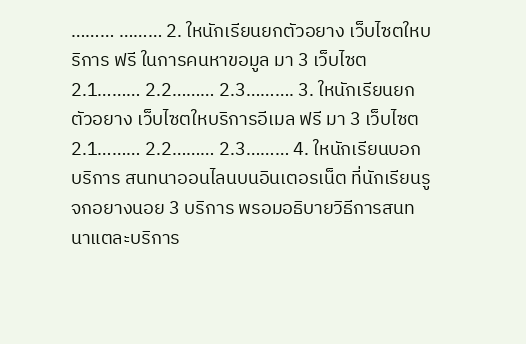……… ……… 2. ใหนักเรียนยกตัวอยาง เว็บไซตใหบริการ ฟรี ในการคนหาขอมูล มา 3 เว็บไซต 2.1……… 2.2……… 2.3………. 3. ใหนักเรียนยกตัวอยาง เว็บไซตใหบริการอีเมล ฟรี มา 3 เว็บไซต 2.1……… 2.2……… 2.3……… 4. ใหนักเรียนบอกบริการ สนทนาออนไลนบนอินเตอรเน็ต ที่นักเรียนรูจกอยางนอย 3 บริการ พรอมอธิบายวิธีการสนทนาแตละบริการ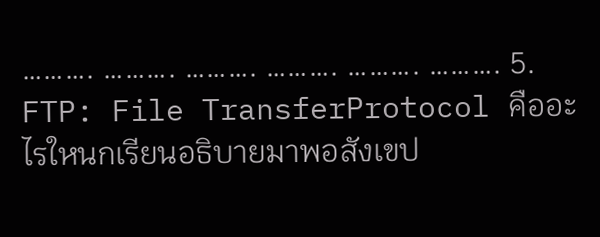………. ………. ………. ………. ………. ………. 5. FTP: File TransferProtocol คืออะไรใหนกเรียนอธิบายมาพอสังเขป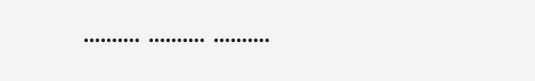………. ………. ……….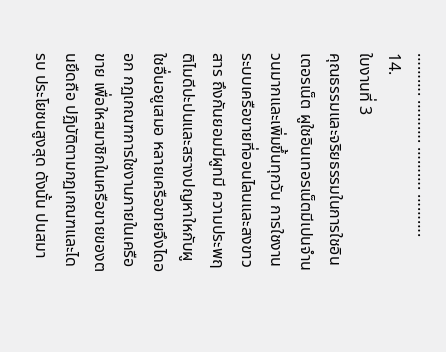………. ………. ………. ……….
14.
ใบงานที่ 3
คุณธรรมและจริยธรรมในการใชอินเตอรเน็ต ผูใชอินเทอรเน็ตมีเปนจํานวนมากและเพิ่มขึ้นทุกวัน การใชงานระบบเครือขายที่ออนไลนและสงขาวสาร ถึงกันยอมมีผูทมี ความประพฤติไมดีปะปนและสรางปญหาใหกับผูใชอื่นอยูเสมอ หลายเครือขายจึงไดออก กฏเกณฑการใชงานภายในเครือขาย เพื่อใหสมาชิกในเครือขายของตนยึดถือ ปฏิบัติตามกฏเกณฑและไดรบ ประโยชนสูงสุด ดังนั้น ปนสมา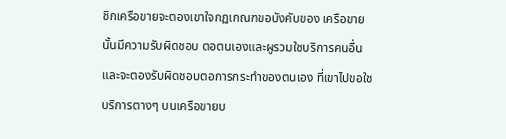ชิกเครือขายจะตองเขาใจกฏเกณฑขอบังคับของ เครือขายนั้นมีความรับผิดชอบ ตอตนเองและผูรวมใชบริการคนอื่นและจะตองรับผิดชอบตอการกระทําของตนเอง ที่เขาไปขอใชบริการตางๆ บนเครือขายบ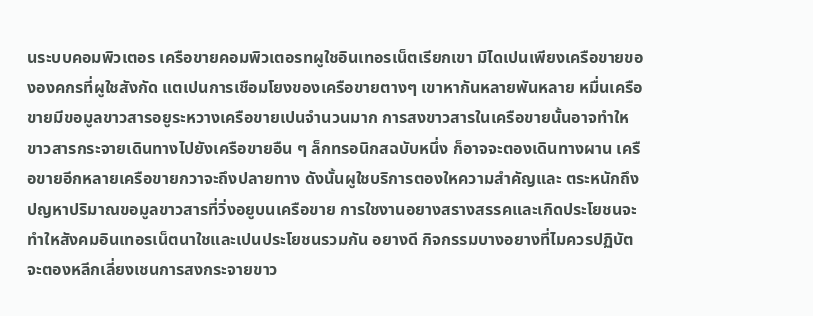นระบบคอมพิวเตอร เครือขายคอมพิวเตอรทผูใชอินเทอรเน็ตเรียกเขา มิไดเปนเพียงเครือขายขององคกรที่ผูใชสังกัด แตเปนการเชือมโยงของเครือขายตางๆ เขาหากันหลายพันหลาย หมื่นเครือขายมีขอมูลขาวสารอยูระหวางเครือขายเปนจํานวนมาก การสงขาวสารในเครือขายนั้นอาจทําให ขาวสารกระจายเดินทางไปยังเครือขายอืน ๆ ล็กทรอนิกสฉบับหนึ่ง ก็อาจจะตองเดินทางผาน เครือขายอีกหลายเครือขายกวาจะถึงปลายทาง ดังนั้นผูใชบริการตองใหความสําคัญและ ตระหนักถึงปญหาปริมาณขอมูลขาวสารที่วิ่งอยูบนเครือขาย การใชงานอยางสรางสรรคและเกิดประโยชนจะทําใหสังคมอินเทอรเน็ตนาใชและเปนประโยชนรวมกัน อยางดี กิจกรรมบางอยางที่ไมควรปฏิบัตจะตองหลีกเลี่ยงเชนการสงกระจายขาว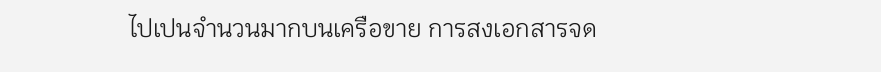ไปเปนจํานวนมากบนเครือขาย การสงเอกสารจด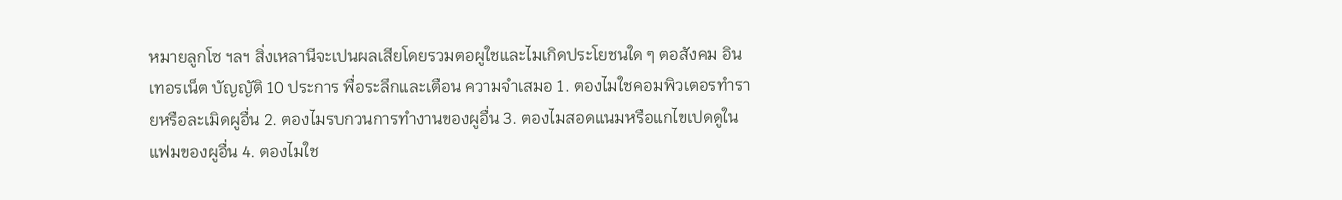หมายลูกโซ ฯลฯ สิ่งเหลานีจะเปนผลเสียโดยรวมตอผูใชและไมเกิดประโยชนใด ๆ ตอสังคม อินเทอรเน็ต บัญญัติ 10 ประการ พื่อระลึกและเตือน ความจําเสมอ 1. ตองไมใชคอมพิวเตอรทํารายหรือละเมิดผูอื่น 2. ตองไมรบกวนการทํางานของผูอื่น 3. ตองไมสอดแนมหรือแกไขเปดดูในแฟมของผูอื่น 4. ตองไมใช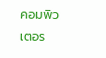คอมพิวเตอร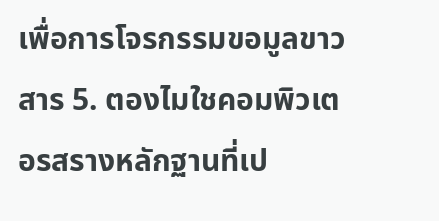เพื่อการโจรกรรมขอมูลขาวสาร 5. ตองไมใชคอมพิวเตอรสรางหลักฐานที่เป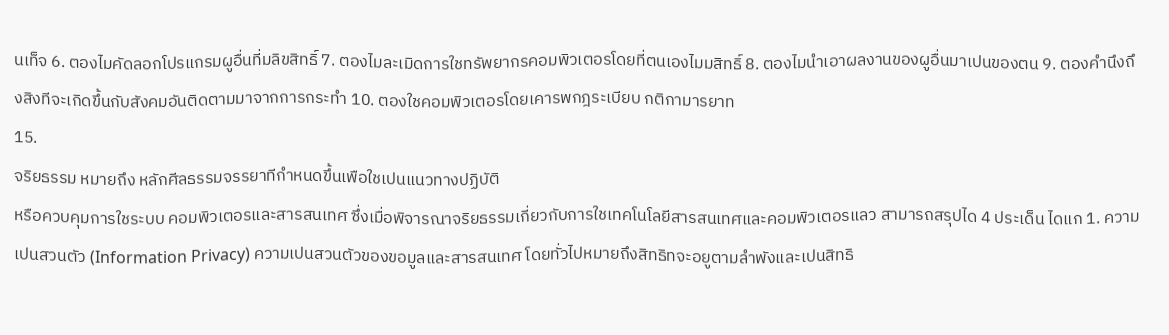นเท็จ 6. ตองไมคัดลอกโปรแกรมผูอื่นที่มลิขสิทธิ์ 7. ตองไมละเมิดการใชทรัพยากรคอมพิวเตอรโดยที่ตนเองไมมสิทธิ์ 8. ตองไมนําเอาผลงานของผูอื่นมาเปนของตน 9. ตองคํานึงถึงสิงทีจะเกิดขึ้นกับสังคมอันติดตามมาจากการกระทํา 10. ตองใชคอมพิวเตอรโดยเคารพกฎระเบียบ กติกามารยาท
15.
จริยธรรม หมายถึง หลักศีลธรรมจรรยาทีกําหนดขึ้นเพือใชเปนแนวทางปฏิบัติ
หรือควบคุมการใชระบบ คอมพิวเตอรและสารสนเทศ ซึ่งเมื่อพิจารณาจริยธรรมเกี่ยวกับการใชเทคโนโลยีสารสนเทศและคอมพิวเตอรแลว สามารถสรุปได 4 ประเด็น ไดแก 1. ความเปนสวนตัว (Information Privacy) ความเปนสวนตัวของขอมูลและสารสนเทศ โดยทั่วไปหมายถึงสิทธิทจะอยูตามลําพังและเปนสิทธิ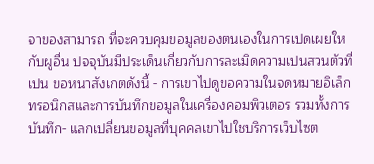จาของสามารถ ที่จะควบคุมขอมูลของตนเองในการเปดเผยใหกับผูอื่น ปจจุบันมีประเด็นเกี่ยวกับการละเมิดความเปนสวนตัวที่เปน ขอหนาสังเกตดังนี้ - การเขาไปดูขอความในจดหมายอิเล็กทรอนิกสและการบันทึกขอมูลในเครื่องคอมพิวเตอร รวมทั้งการบันทึก- แลกเปลี่ยนขอมูลที่บุคคลเขาไปใชบริการเว็บไซต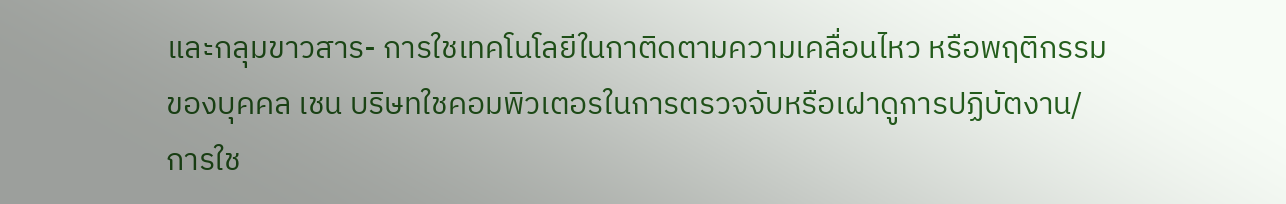และกลุมขาวสาร- การใชเทคโนโลยีในกาติดตามความเคลื่อนไหว หรือพฤติกรรมของบุคคล เชน บริษทใชคอมพิวเตอรในการตรวจจับหรือเฝาดูการปฏิบัตงาน/การใช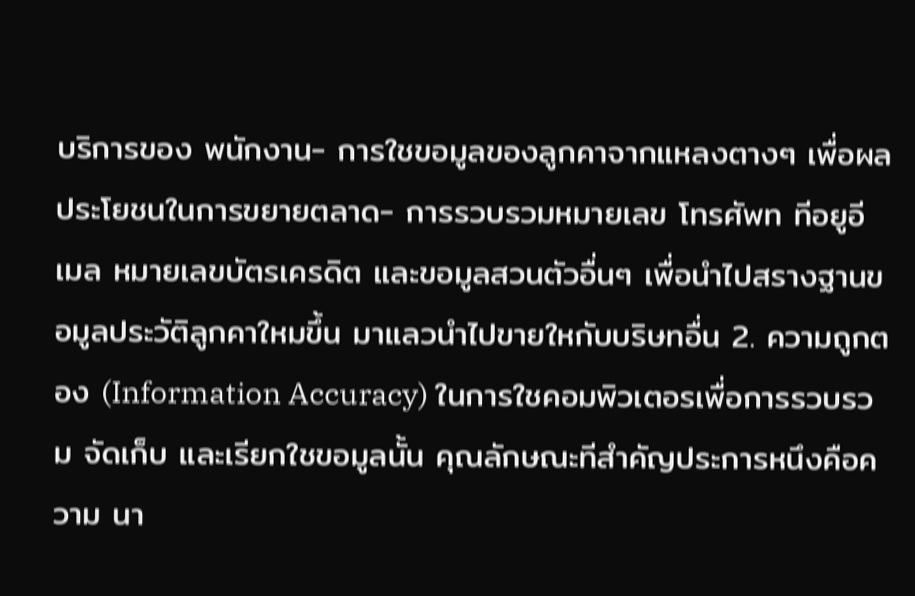บริการของ พนักงาน- การใชขอมูลของลูกคาจากแหลงตางๆ เพื่อผลประโยชนในการขยายตลาด- การรวบรวมหมายเลข โทรศัพท ทีอยูอีเมล หมายเลขบัตรเครดิต และขอมูลสวนตัวอื่นๆ เพื่อนําไปสรางฐานขอมูลประวัติลูกคาใหมขึ้น มาแลวนําไปขายใหกับบริษทอื่น 2. ความถูกตอง (Information Accuracy) ในการใชคอมพิวเตอรเพื่อการรวบรวม จัดเก็บ และเรียกใชขอมูลนั้น คุณลักษณะทีสําคัญประการหนึงคือความ นา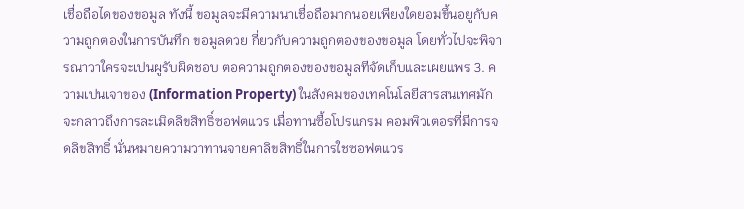เชื่อถือไดของขอมูล ทังนี้ ขอมูลจะมีความนาเชื่อถือมากนอยเพียงใดยอมขึ้นอยูกับความถูกตองในการบันทึก ขอมูลดวย กี่ยวกับความถูกตองของขอมูล โดยทั่วไปจะพิจารณาวาใครจะเปนผูรับผิดชอบ ตอความถูกตองของขอมูลทีจัดเก็บและเผยแพร 3. ความเปนเจาของ (Information Property) ในสังคมของเทคโนโลยีสารสนเทศมักจะกลาวถึงการละเมิดลิขสิทธิ์ซอฟตแวร เมื่อทานซื้อโปรแกรม คอมพิวเตอรที่มีการจดลิขสิทธิ์ นั่นหมายความวาทานจายคาลิขสิทธิ์ในการใชซอฟตแวร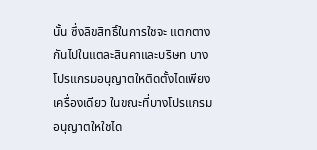นั้น ซึ่งลิขสิทธิ์ในการใชจะ แตกตางกันไปในแตละสินคาและบริษท บางโปรแกรมอนุญาตใหติดตั้งไดเพียงเครื่องเดียว ในขณะที่บางโปรแกรม อนุญาตใหใชได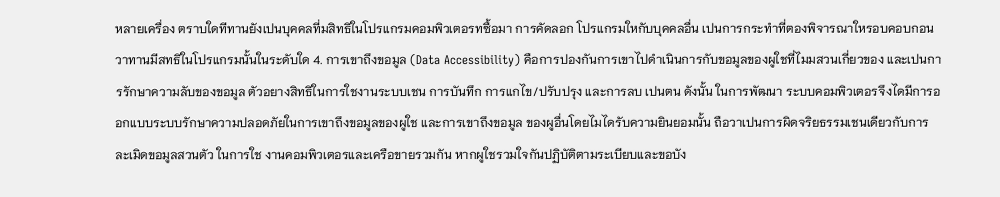หลายเครื่อง ตราบใดทีทานยังเปนบุคคลที่มสิทธิในโปรแกรมคอมพิวเตอรทซื้อมา การคัดลอก โปรแกรมใหกับบุคคลอื่น เปนการกระทําที่ตองพิจารณาใหรอบคอบกอนวาทานมีสทธิในโปรแกรมนั้นในระดับใด 4. การเขาถึงขอมูล (Data Accessibility) คือการปองกันการเขาไปดําเนินการกับขอมูลของผูใชที่ไมมสวนเกี่ยวของ และเปนการรักษาความลับของขอมูล ตัวอยางสิทธิในการใชงานระบบเชน การบันทึก การแกไข/ปรับปรุง และการลบ เปนตน ดังนั้น ในการพัฒนา ระบบคอมพิวเตอรจึงไดมีการออกแบบระบบรักษาความปลอดภัยในการเขาถึงขอมูลของผูใช และการเขาถึงขอมูล ของผูอื่นโดยไมไดรับความยินยอมนั้น ถือวาเปนการผิดจริยธรรมเชนเดียวกับการละเมิดขอมูลสวนตัว ในการใช งานคอมพิวเตอรและเครือขายรวมกัน หากผูใชรวมใจกันปฏิบัติตามระเบียบและขอบัง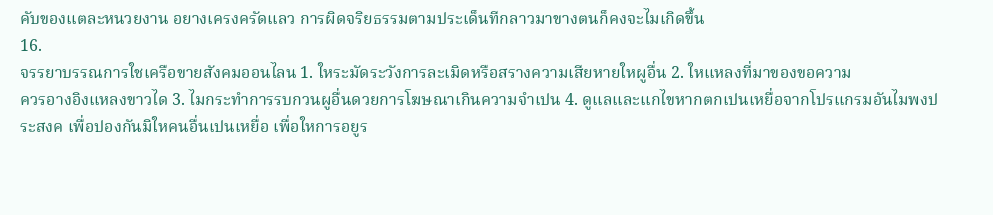คับของแตละหนวยงาน อยางเครงครัดแลว การผิดจริยธรรมตามประเด็นทีกลาวมาขางตนก็คงจะไมเกิดขึ้น
16.
จรรยาบรรณการใชเครือขายสังคมออนไลน 1. ใหระมัดระวังการละเมิดหรือสรางความเสียหายใหผูอื่น 2. ใหแหลงที่มาของขอความ
ควรอางอิงแหลงขาวได 3. ไมกระทําการรบกวนผูอื่นดวยการโฆษณาเกินความจําเปน 4. ดูแลและแกไขหากตกเปนเหยื่อจากโปรแกรมอันไมพงประสงค เพื่อปองกันมิใหคนอื่นเปนเหยื่อ เพื่อใหการอยูร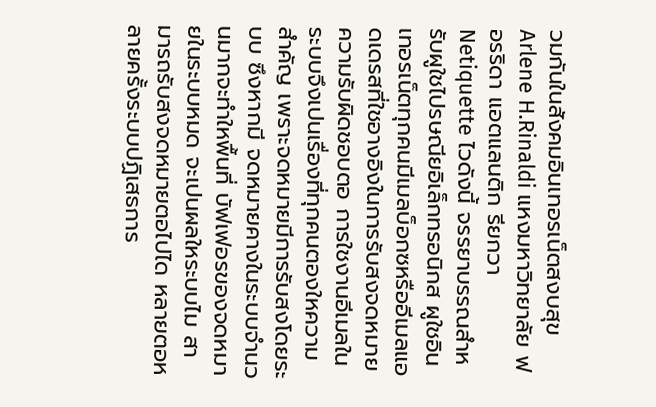วมกันในสังคมอินเทอรเน็ตสงบสุข Arlene H.Rinaldi แหงมหาวิทยาลัย ฟอรริดา แอตแลนติก รียกวา Netiquette ไวดังนี้ จรรยาบรรณสําหรับผูใชไปรษณียอิเล็กทรอนิกส ผูใชอินเทอรเน็ตทุกคนมีเมลบ็อกซหรืออีเมลแอดเดรสที่ใชอางอิงในการรับสงจดหมาย ความรับผิดชอบตอ การใชงานอีเมลในระบบจึงเปนเรื่องที่ทุกคนตองใหความสําคัญ เพราะจดหมายมีการรับสงโดยระบบ ซึงหากมี จดหมายคางในระบบจํานวนมากจะทําใหพื้นที่ บัฟเฟอรของจดหมายในระบบหมด จะเปนผลใหระบบไม สามารถรับสงจดหมายตอไปได หลายตอหลายครั้งระบบปฏิเสธการ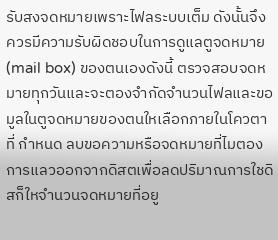รับสงจดหมายเพราะไฟลระบบเต็ม ดังนั้นจึงควรมีความรับผิดชอบในการดูแลตูจดหมาย (mail box) ของตนเองดังนี้ ตรวจสอบจดหมายทุกวันและจะตองจํากัดจํานวนไฟลและขอมูลในตูจดหมายของตนใหเลือกภายในโควตา ที่ กําหนด ลบขอความหรือจดหมายที่ไมตองการแลวออกจากดิสตเพื่อลดปริมาณการใชดิสก็ใหจํานวนจดหมายที่อยู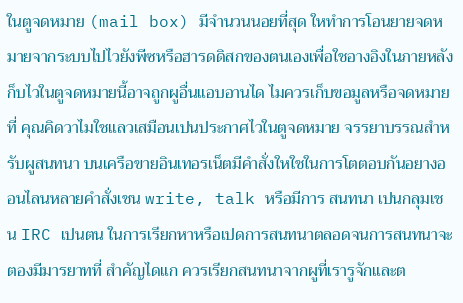ในตูจดหมาย (mail box) มีจํานวนนอยที่สุด ใหทําการโอนยายจดหมายจากระบบไปไวยังพีซหรือฮารดดิสกของตนเองเพื่อใชอางอิงในภายหลัง ก็บไวในตูจดหมายนี้อาจถูกผูอื่นแอบอานได ไมควรเก็บขอมูลหรือจดหมายที่ คุณคิดวาไมใชแลวเสมือนเปนประกาศไวในตูจดหมาย จรรยาบรรณสําหรับผูสนทนา บนเครือขายอินเทอรเน็ตมีคําสั่งใหใชในการโตตอบกันอยางออนไลนหลายคําสั่งเชน write, talk หรือมีการ สนทนา เปนกลุมเชน IRC เปนตน ในการเรียกหาหรือเปดการสนทนาตลอดจนการสนทนาจะตองมีมารยาทที่ สําคัญไดแก ควรเรียกสนทนาจากผูที่เรารูจักและต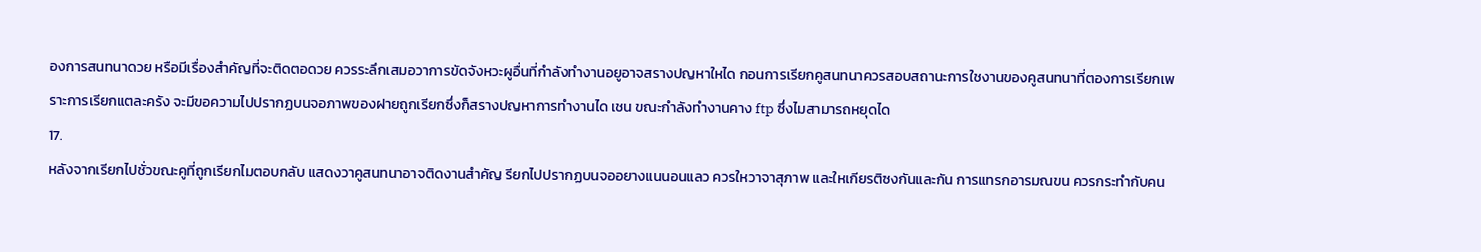องการสนทนาดวย หรือมีเรื่องสําคัญที่จะติดตอดวย ควรระลึกเสมอวาการขัดจังหวะผูอื่นที่กําลังทํางานอยูอาจสรางปญหาใหได กอนการเรียกคูสนทนาควรสอบสถานะการใชงานของคูสนทนาที่ตองการเรียกเพราะการเรียกแตละครัง จะมีขอความไปปรากฏบนจอภาพของฝายถูกเรียกซึ่งก็สรางปญหาการทํางานได เชน ขณะกําลังทํางานคาง ftp ซึ่งไมสามารถหยุดได
17.
หลังจากเรียกไปชั่วขณะคูที่ถูกเรียกไมตอบกลับ แสดงวาคูสนทนาอาจติดงานสําคัญ รียกไปปรากฏบนจออยางแนนอนแลว ควรใหวาจาสุภาพ และใหเกียรติซงกันและกัน การแทรกอารมณขน ควรกระทํากับคน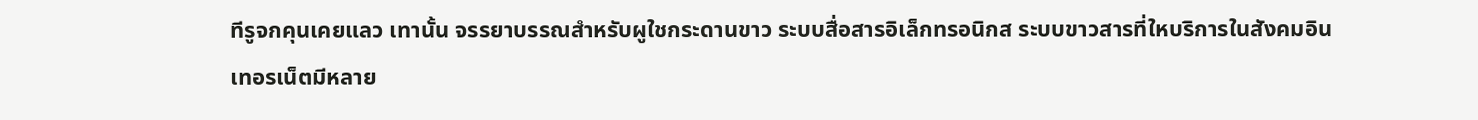ทีรูจกคุนเคยแลว เทานั้น จรรยาบรรณสําหรับผูใชกระดานขาว ระบบสื่อสารอิเล็กทรอนิกส ระบบขาวสารที่ใหบริการในสังคมอินเทอรเน็ตมีหลาย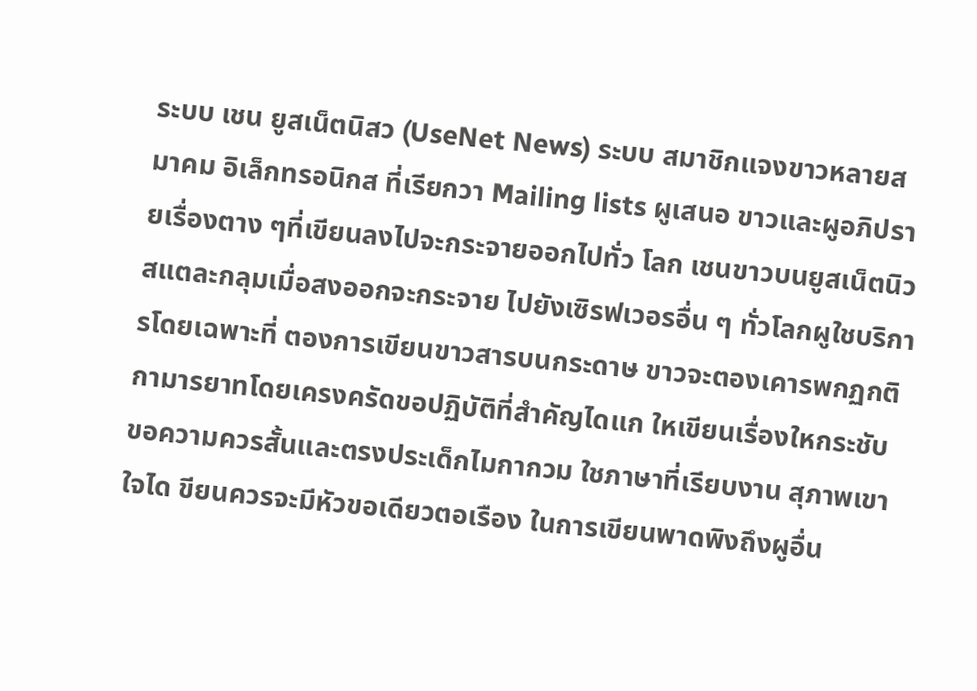ระบบ เชน ยูสเน็ตนิสว (UseNet News) ระบบ สมาชิกแจงขาวหลายสมาคม อิเล็กทรอนิกส ที่เรียกวา Mailing lists ผูเสนอ ขาวและผูอภิปรายเรื่องตาง ๆที่เขียนลงไปจะกระจายออกไปทั่ว โลก เชนขาวบนยูสเน็ตนิวสแตละกลุมเมื่อสงออกจะกระจาย ไปยังเซิรฟเวอรอื่น ๆ ทั่วโลกผูใชบริการโดยเฉพาะที่ ตองการเขียนขาวสารบนกระดาษ ขาวจะตองเคารพกฏกติกามารยาทโดยเครงครัดขอปฏิบัติที่สําคัญไดแก ใหเขียนเรื่องใหกระชับ ขอความควรสั้นและตรงประเด็กไมกากวม ใชภาษาที่เรียบงาน สุภาพเขาใจได ขียนควรจะมีหัวขอเดียวตอเรือง ในการเขียนพาดพิงถึงผูอื่น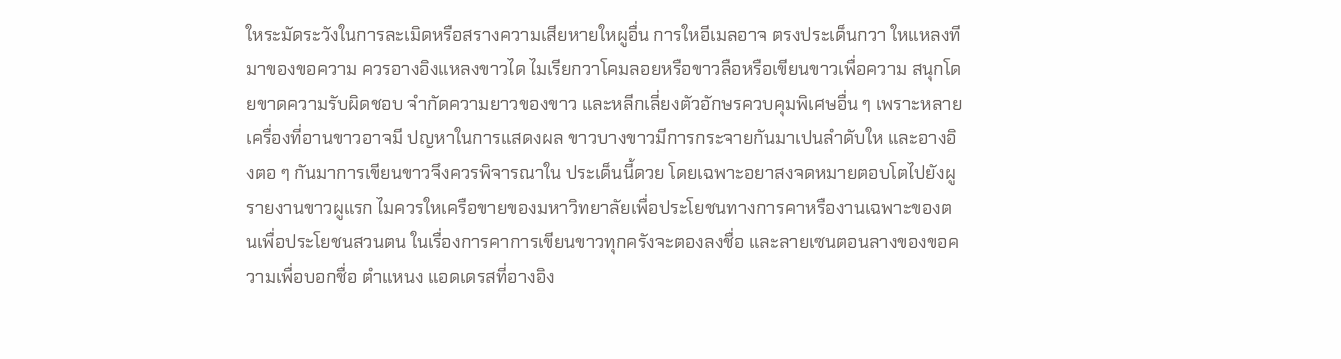ใหระมัดระวังในการละเมิดหรือสรางความเสียหายใหผูอื่น การใหอีเมลอาจ ตรงประเด็นกวา ใหแหลงทีมาของขอความ ควรอางอิงแหลงขาวได ไมเรียกวาโคมลอยหรือขาวลือหรือเขียนขาวเพื่อความ สนุกโดยขาดความรับผิดชอบ จํากัดความยาวของขาว และหลีกเลี่ยงตัวอักษรควบคุมพิเศษอื่น ๆ เพราะหลายเครื่องที่อานขาวอาจมี ปญหาในการแสดงผล ขาวบางขาวมีการกระจายกันมาเปนลําดับให และอางอิงตอ ๆ กันมาการเขียนขาวจึงควรพิจารณาใน ประเด็นนี้ดวย โดยเฉพาะอยาสงจดหมายตอบโตไปยังผูรายงานขาวผูแรก ไมควรใหเครือขายของมหาวิทยาลัยเพื่อประโยชนทางการคาหรืองานเฉพาะของตนเพื่อประโยชนสวนตน ในเรื่องการคาการเขียนขาวทุกครังจะตองลงชื่อ และลายเซนตอนลางของขอความเพื่อบอกชื่อ ตําแหนง แอดเดรสที่อางอิง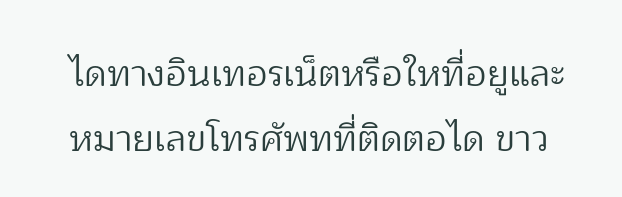ไดทางอินเทอรเน็ตหรือใหที่อยูและหมายเลขโทรศัพทที่ติดตอได ขาว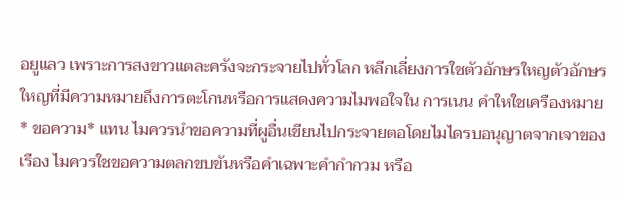อยูแลว เพราะการสงขาวแตละครังจะกระจายไปทั่วโลก หลีกเลี่ยงการใชตัวอักษรใหญตัวอักษรใหญที่มีความหมายถึงการตะโกนหรือการแสดงความไมพอใจใน การเนน คําใหใชเครืองหมาย * ขอความ* แทน ไมควรนําขอความที่ผูอื่นเขียนไปกระจายตอโดยไมไดรบอนุญาตจากเจาของเรือง ไมควรใชขอความตลกขบขันหรือคําเฉพาะคํากํากวม หรือ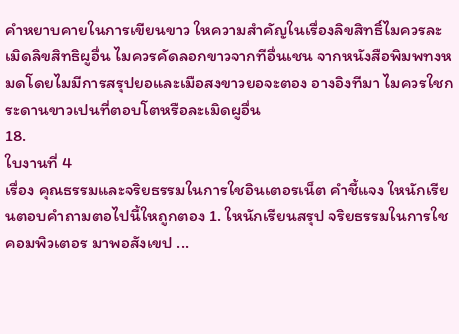คําหยาบคายในการเขียนขาว ใหความสําคัญในเรื่องลิขสิทธิ์ไมควรละเมิดลิขสิทธิผูอื่น ไมควรคัดลอกขาวจากทีอื่นเชน จากหนังสือพิมพทงหมดโดยไมมีการสรุปยอและเมือสงขาวยอจะตอง อางอิงทีมา ไมควรใชกระดานขาวเปนที่ตอบโตหรือละเมิดผูอื่น
18.
ใบงานที่ 4
เรื่อง คุณธรรมและจริยธรรมในการใชอินเตอรเน็ต คําชี้แจง ใหนักเรียนตอบคําถามตอไปนี้ใหถูกตอง 1. ใหนักเรียนสรุป จริยธรรมในการใชคอมพิวเตอร มาพอสังเขป ...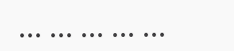... ... ... ... ...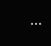...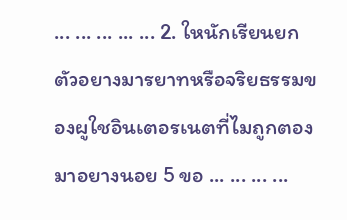... ... ... ... ... 2. ใหนักเรียนยกตัวอยางมารยาทหรือจริยธรรมของผูใชอินเตอรเนตที่ไมถูกตอง มาอยางนอย 5 ขอ ... ... ... ...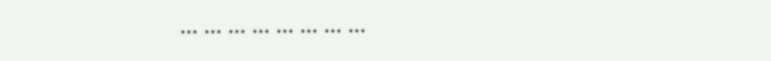... ... ... ... ... ... ... ...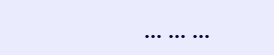... ... ...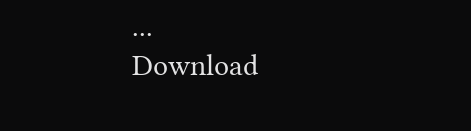...
Download